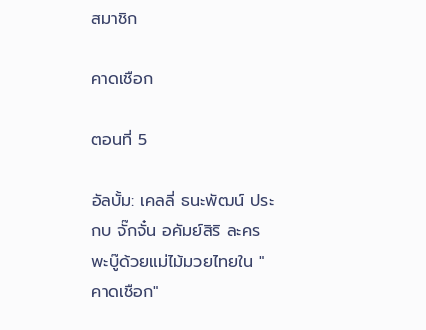สมาชิก

คาดเชือก

ตอนที่ 5

อัลบั้ม: เคลลี่ ธนะพัฒน์ ประกบ จั๊กจั๋น อคัมย์สิริ ละครพะบู๊ด้วยแม่ไม้มวยไทยใน "คาดเชือก"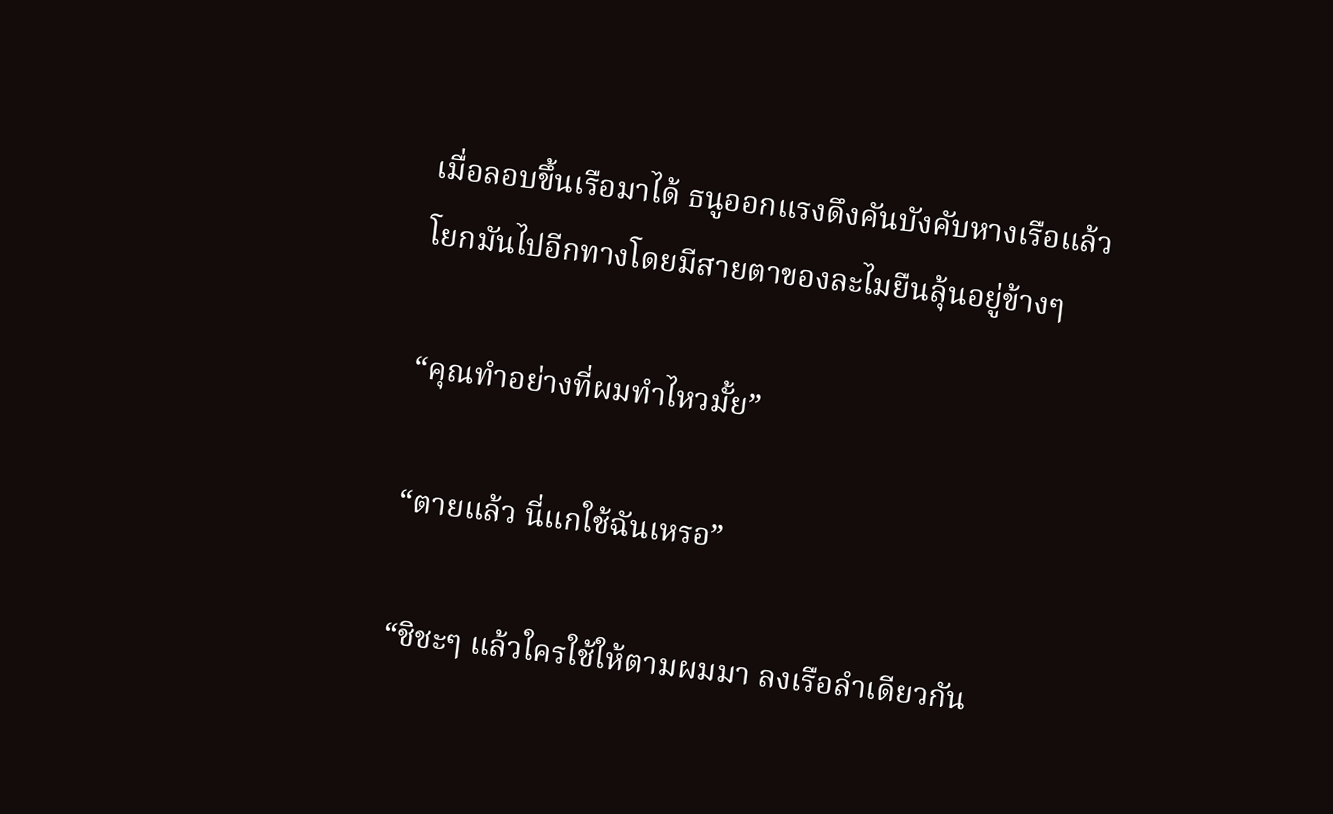เมื่อลอบขึ้นเรือมาได้ ธนูออกแรงดึงคันบังคับหางเรือแล้วโยกมันไปอีกทางโดยมีสายตาของละไมยืนลุ้นอยู่ข้างๆ

“คุณทำอย่างที่ผมทำไหวมั้ย”

“ตายแล้ว นี่แกใช้ฉันเหรอ”

“ชิชะๆ แล้วใครใช้ให้ตามผมมา ลงเรือลำเดียวกัน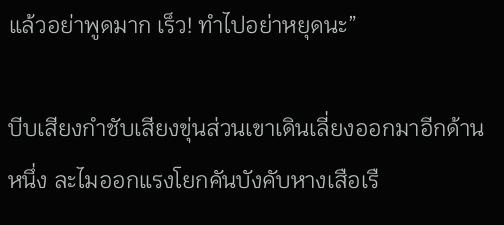แล้วอย่าพูดมาก เร็ว! ทำไปอย่าหยุดนะ”

บีบเสียงกำชับเสียงขุ่นส่วนเขาเดินเลี่ยงออกมาอีกด้านหนึ่ง ละไมออกแรงโยกคันบังคับหางเสือเรื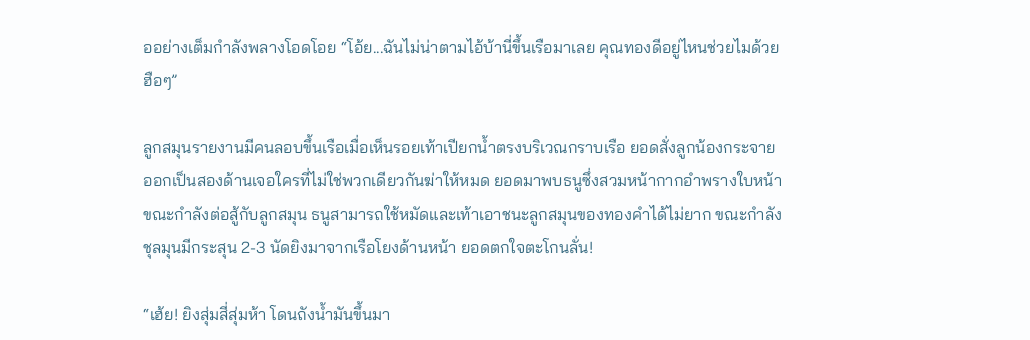ออย่างเต็มกำลังพลางโอดโอย “โอ้ย...ฉันไม่น่าตามไอ้บ้านี่ขึ้นเรือมาเลย คุณทองดีอยู่ไหนช่วยไมด้วย ฮือๆ”

ลูกสมุนรายงานมีคนลอบขึ้นเรือเมื่อเห็นรอยเท้าเปียกน้ำตรงบริเวณกราบเรือ ยอดสั่งลูกน้องกระจายออกเป็นสองด้านเจอใครที่ไม่ใช่พวกเดียวกันฆ่าให้หมด ยอดมาพบธนูซึ่งสวมหน้ากากอำพรางใบหน้าขณะกำลังต่อสู้กับลูกสมุน ธนูสามารถใช้หมัดและเท้าเอาชนะลูกสมุนของทองคำได้ไม่ยาก ขณะกำลังชุลมุนมีกระสุน 2-3 นัดยิงมาจากเรือโยงด้านหน้า ยอดตกใจตะโกนลั่น!

“เฮ้ย! ยิงสุ่มสี่สุ่มห้า โดนถังน้ำมันขึ้นมา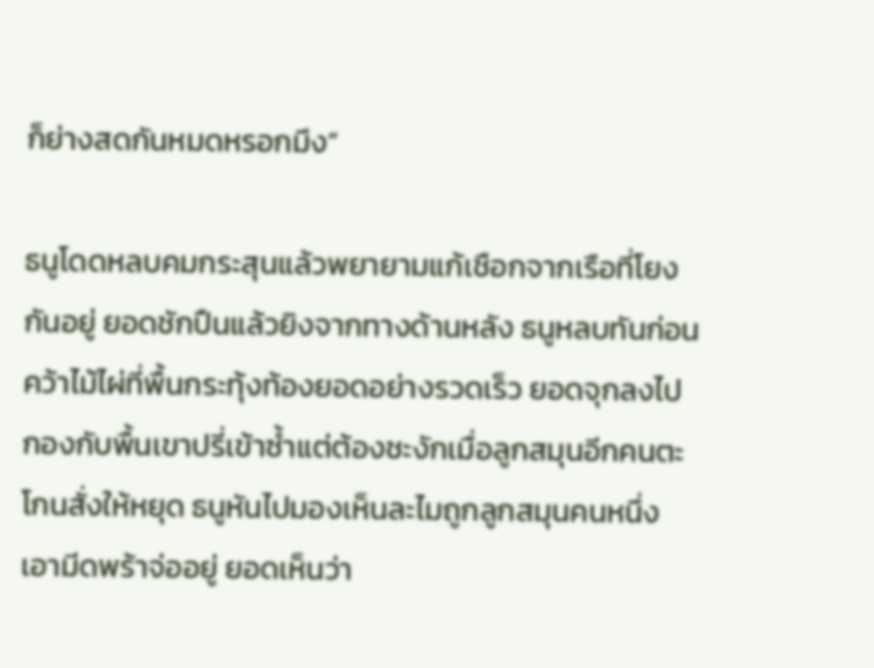ก็ย่างสดกันหมดหรอกมึง”

ธนูโดดหลบคมกระสุนแล้วพยายามแก้เชือกจากเรือที่โยงกันอยู่ ยอดชักปืนแล้วยิงจากทางด้านหลัง ธนูหลบทันก่อนคว้าไม้ไผ่ที่พื้นกระทุ้งท้องยอดอย่างรวดเร็ว ยอดจุกลงไปกองกับพื้นเขาปรี่เข้าซ้ำแต่ต้องชะงักเมื่อลูกสมุนอีกคนตะโกนสั่งให้หยุด ธนูหันไปมองเห็นละไมถูกลูกสมุนคนหนึ่งเอามีดพร้าจ่ออยู่ ยอดเห็นว่า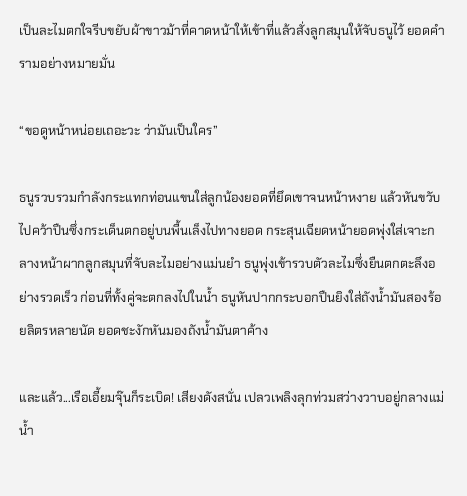เป็นละไมตกใจรีบขยับผ้าขาวม้าที่คาดหน้าให้เข้าที่แล้วสั่งลูกสมุนให้จับธนูไว้ ยอดคำรามอย่างหมายมั่น

“ขอดูหน้าหน่อยเถอะวะ ว่ามันเป็นใคร”

ธนูรวบรวมกำลังกระแทกท่อนแขนใส่ลูกน้องยอดที่ยึดเขาจนหน้าหงาย แล้วหันขวับไปคว้าปืนซึ่งกระเด็นตกอยู่บนพื้นเล็งไปทางยอด กระสุนเฉียดหน้ายอดพุ่งใส่เจาะกลางหน้าผากลูกสมุนที่จับละไมอย่างแม่นยำ ธนูพุ่งเข้ารวบตัวละไมซึ่งยืนตกตะลึงอย่างรวดเร็ว ก่อนที่ทั้งคู่จะตกลงไปในน้ำ ธนูหันปากกระบอกปืนยิงใส่ถังน้ำมันสองร้อยลิตรหลายนัด ยอดชะงักหันมองถังน้ำมันตาค้าง

และแล้ว...เรือเอี้ยมจุ๊นก็ระเบิด! เสียงดังสนั่น เปลวเพลิงลุกท่วมสว่างวาบอยู่กลางแม่น้ำ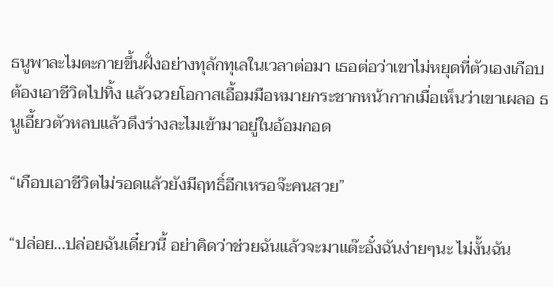ธนูพาละไมตะกายขึ้นฝั่งอย่างทุลักทุเลในเวลาต่อมา เธอต่อว่าเขาไม่หยุดที่ตัวเองเกือบต้องเอาชีวิตไปทิ้ง แล้วฉวยโอกาสเอื้อมมือหมายกระชากหน้ากากเมื่อเห็นว่าเขาเผลอ ธนูเอี้ยวตัวหลบแล้วดึงร่างละไมเข้ามาอยู่ในอ้อมกอด

“เกือบเอาชีวิตไม่รอดแล้วยังมีฤทธิ์อีกเหรอจ๊ะคนสวย”

“ปล่อย...ปล่อยฉันเดี๋ยวนี้ อย่าคิดว่าช่วยฉันแล้วจะมาแต๊ะอั๋งฉันง่ายๆนะ ไม่งั้นฉัน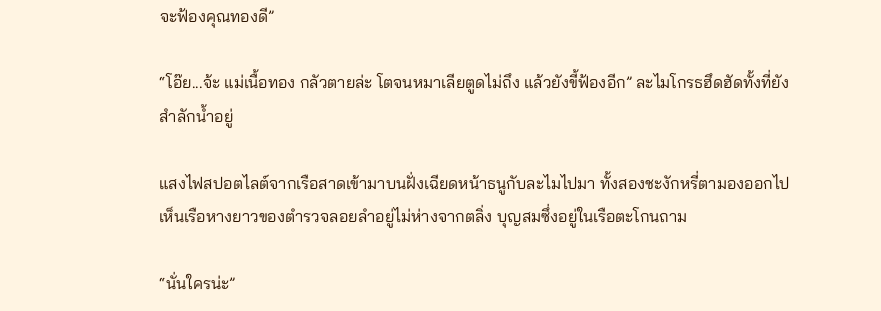จะฟ้องคุณทองดี”

“โอ๊ย...จ้ะ แม่เนื้อทอง กลัวตายล่ะ โตจนหมาเลียตูดไม่ถึง แล้วยังขี้ฟ้องอีก” ละไมโกรธฮึดฮัดทั้งที่ยังสำลักน้ำอยู่

แสงไฟสปอตไลต์จากเรือสาดเข้ามาบนฝั่งเฉียดหน้าธนูกับละไมไปมา ทั้งสองชะงักหรี่ตามองออกไปเห็นเรือหางยาวของตำรวจลอยลำอยู่ไม่ห่างจากตลิ่ง บุญสมซึ่งอยู่ในเรือตะโกนถาม

“นั่นใครน่ะ”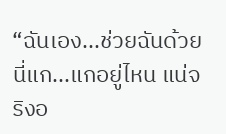“ฉันเอง...ช่วยฉันด้วย นี่แก...แกอยู่ไหน แน่จริงอ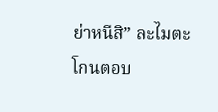ย่าหนีสิ” ละไมตะโกนตอบ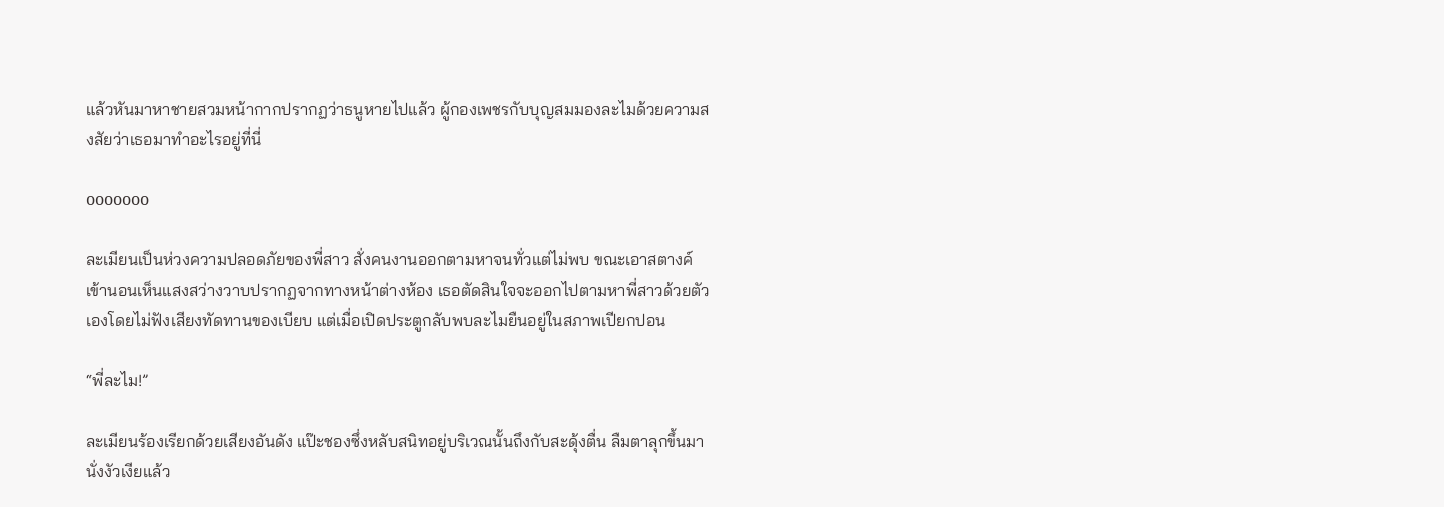แล้วหันมาหาชายสวมหน้ากากปรากฏว่าธนูหายไปแล้ว ผู้กองเพชรกับบุญสมมองละไมด้วยความสงสัยว่าเธอมาทำอะไรอยู่ที่นี่

ooooooo

ละเมียนเป็นห่วงความปลอดภัยของพี่สาว สั่งคนงานออกตามหาจนทั่วแต่ไม่พบ ขณะเอาสตางค์เข้านอนเห็นแสงสว่างวาบปรากฏจากทางหน้าต่างห้อง เธอตัดสินใจจะออกไปตามหาพี่สาวด้วยตัวเองโดยไม่ฟังเสียงทัดทานของเบียบ แต่เมื่อเปิดประตูกลับพบละไมยืนอยู่ในสภาพเปียกปอน

“พี่ละไม!”

ละเมียนร้องเรียกด้วยเสียงอันดัง แป๊ะชองซึ่งหลับสนิทอยู่บริเวณนั้นถึงกับสะดุ้งตื่น ลืมตาลุกขึ้นมานั่งงัวเงียแล้ว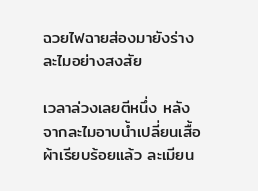ฉวยไฟฉายส่องมายังร่างละไมอย่างสงสัย

เวลาล่วงเลยตีหนึ่ง หลังจากละไมอาบน้ำเปลี่ยนเสื้อผ้าเรียบร้อยแล้ว ละเมียน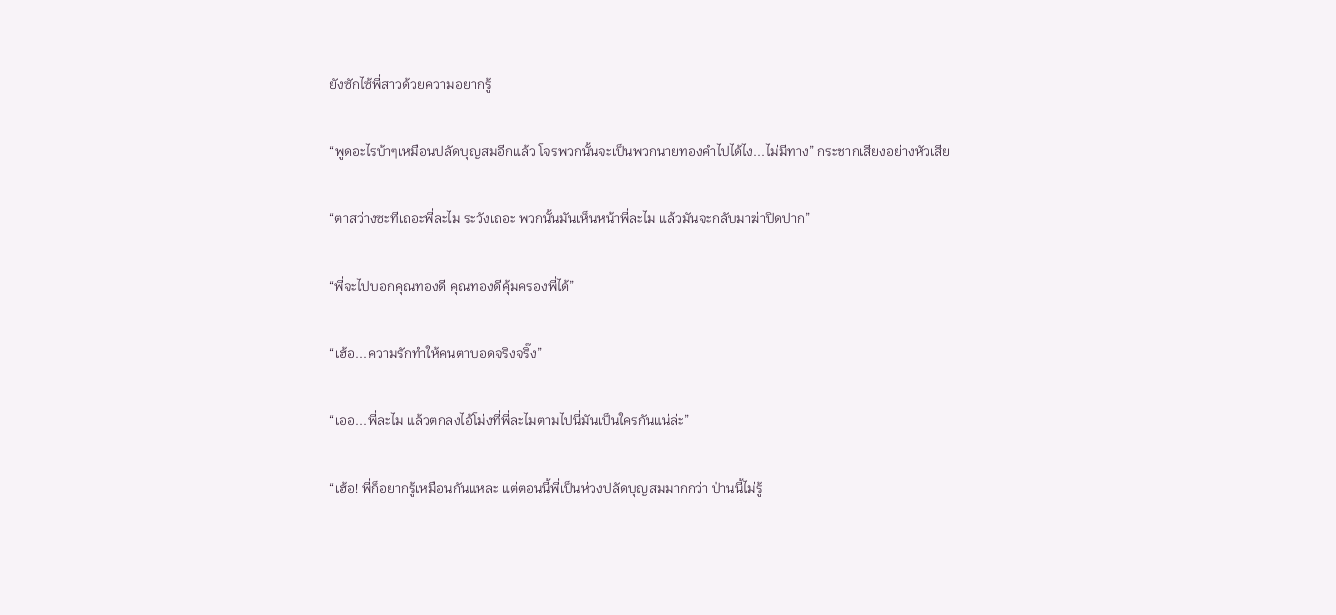ยังซักไซ้พี่สาวด้วยความอยากรู้

“พูดอะไรบ้าๆเหมือนปลัดบุญสมอีกแล้ว โจรพวกนั้นจะเป็นพวกนายทองคำไปได้ไง...ไม่มีทาง” กระชากเสียงอย่างหัวเสีย

“ตาสว่างซะทีเถอะพี่ละไม ระวังเถอะ พวกนั้นมันเห็นหน้าพี่ละไม แล้วมันจะกลับมาฆ่าปิดปาก”

“พี่จะไปบอกคุณทองดี คุณทองดีคุ้มครองพี่ได้”

“เฮ้อ...ความรักทำให้คนตาบอดจริงจริ๊ง”

“เออ...พี่ละไม แล้วตกลงไอ้โม่งที่พี่ละไมตามไปนี่มันเป็นใครกันแน่ล่ะ”

“เฮ้อ! พี่ก็อยากรู้เหมือนกันแหละ แต่ตอนนี้พี่เป็นห่วงปลัดบุญสมมากกว่า ป่านนี้ไม่รู้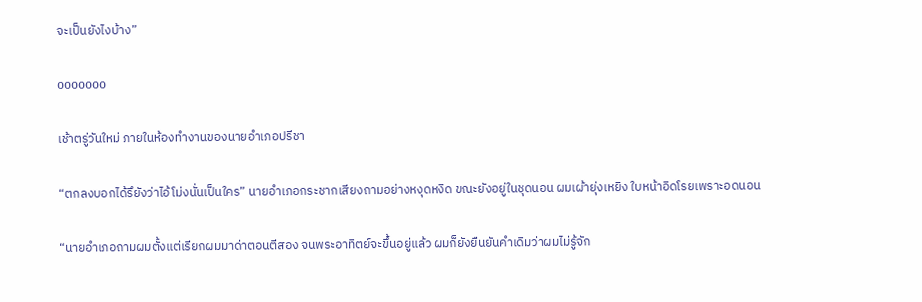จะเป็นยังไงบ้าง”

ooooooo

เช้าตรู่วันใหม่ ภายในห้องทำงานของนายอำเภอปรีชา

“ตกลงบอกได้รึยังว่าไอ้โม่งนั่นเป็นใคร” นายอำเภอกระชากเสียงถามอย่างหงุดหงิด ขณะยังอยู่ในชุดนอน ผมเผ้ายุ่งเหยิง ใบหน้าอิดโรยเพราะอดนอน

“นายอำเภอถามผมตั้งแต่เรียกผมมาด่าตอนตีสอง จนพระอาทิตย์จะขึ้นอยู่แล้ว ผมก็ยังยืนยันคำเดิมว่าผมไม่รู้จัก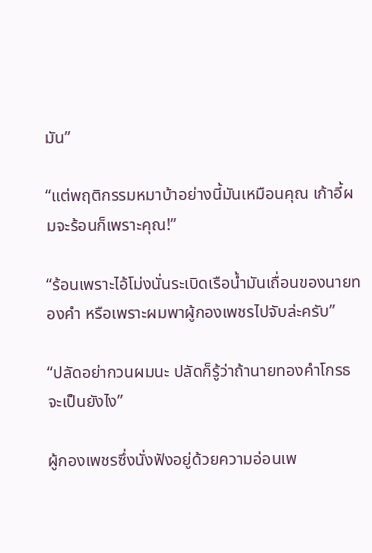มัน”

“แต่พฤติกรรมหมาบ้าอย่างนี้มันเหมือนคุณ เก้าอี้ผมจะร้อนก็เพราะคุณ!”

“ร้อนเพราะไอ้โม่งนั่นระเบิดเรือน้ำมันเถื่อนของนายทองคำ หรือเพราะผมพาผู้กองเพชรไปจับล่ะครับ”

“ปลัดอย่ากวนผมนะ ปลัดก็รู้ว่าถ้านายทองคำโกรธจะเป็นยังไง”

ผู้กองเพชรซึ่งนั่งฟังอยู่ด้วยความอ่อนเพ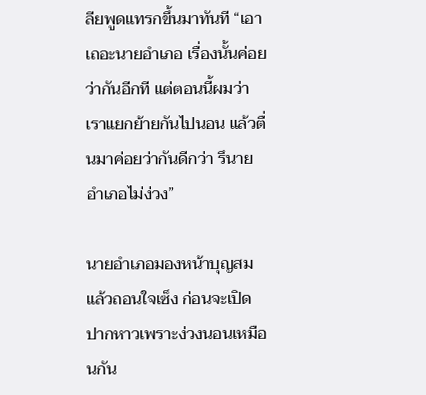ลียพูดแทรกขึ้นมาทันที “เอาเถอะนายอำเภอ เรื่องนั้นค่อยว่ากันอีกที แต่ตอนนี้ผมว่าเราแยกย้ายกันไปนอน แล้วตื่นมาค่อยว่ากันดีกว่า รึนายอำเภอไม่ง่วง”

นายอำเภอมองหน้าบุญสมแล้วถอนใจเซ็ง ก่อนจะเปิดปากหาวเพราะง่วงนอนเหมือนกัน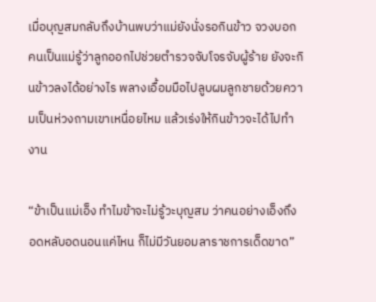เมื่อบุญสมกลับถึงบ้านพบว่าแม่ยังนั่งรอกินข้าว จวงบอกคนเป็นแม่รู้ว่าลูกออกไปช่วยตำรวจจับโจรจับผู้ร้าย ยังจะกินข้าวลงได้อย่างไร พลางเอื้อมมือไปลูบผมลูกชายด้วยความเป็นห่วงถามเขาเหนื่อยไหม แล้วเร่งให้กินข้าวจะได้ไปทำงาน

“ข้าเป็นแม่เอ็ง ทำไมข้าจะไม่รู้วะบุญสม ว่าคนอย่างเอ็งถึงอดหลับอดนอนแค่ไหน ก็ไม่มีวันยอมลาราชการเด็ดขาด”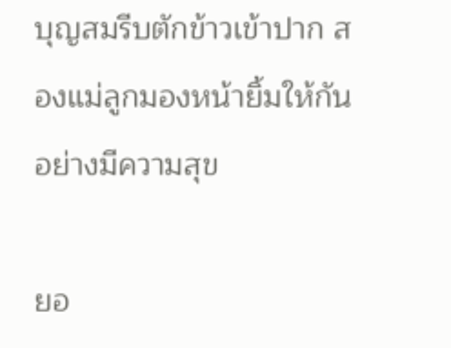บุญสมรีบตักข้าวเข้าปาก สองแม่ลูกมองหน้ายิ้มให้กันอย่างมีความสุข

ยอ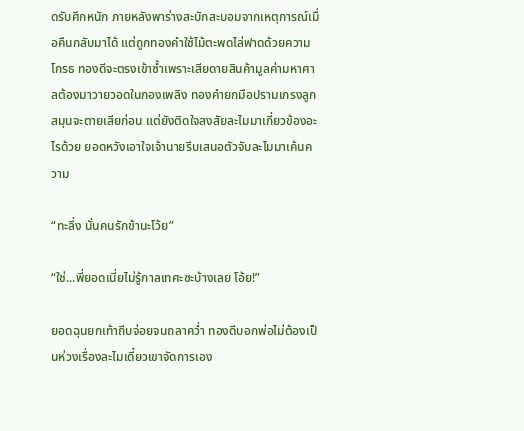ดรับศึกหนัก ภายหลังพาร่างสะบักสะบอมจากเหตุการณ์เมื่อคืนกลับมาได้ แต่ถูกทองคำใช้ไม้ตะพดไล่ฟาดด้วยความโกรธ ทองดีจะตรงเข้าซ้ำเพราะเสียดายสินค้ามูลค่ามหาศาลต้องมาวายวอดในกองเพลิง ทองคำยกมือปรามเกรงลูกสมุนจะตายเสียก่อน แต่ยังติดใจสงสัยละไมมาเกี่ยวข้องอะไรด้วย ยอดหวังเอาใจเจ้านายรีบเสนอตัวจับละไมมาเค้นความ

“ทะลึ่ง นั่นคนรักข้านะโว้ย”

“ใช่...พี่ยอดเนี่ยไม่รู้กาลเทศะซะบ้างเลย โอ้ย!”

ยอดฉุนยกเท้าถีบจ่อยจนถลาคว่ำ ทองดีบอกพ่อไม่ต้องเป็นห่วงเรื่องละไมเดี๋ยวเขาจัดการเอง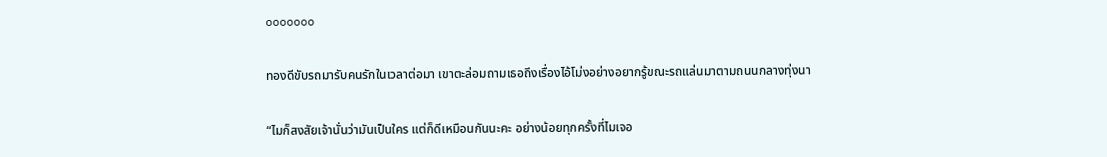ooooooo

ทองดีขับรถมารับคนรักในเวลาต่อมา เขาตะล่อมถามเธอถึงเรื่องไอ้โม่งอย่างอยากรู้ขณะรถแล่นมาตามถนนกลางทุ่งนา

“ไมก็สงสัยเจ้านั่นว่ามันเป็นใคร แต่ก็ดีเหมือนกันนะคะ อย่างน้อยทุกครั้งที่ไมเจอ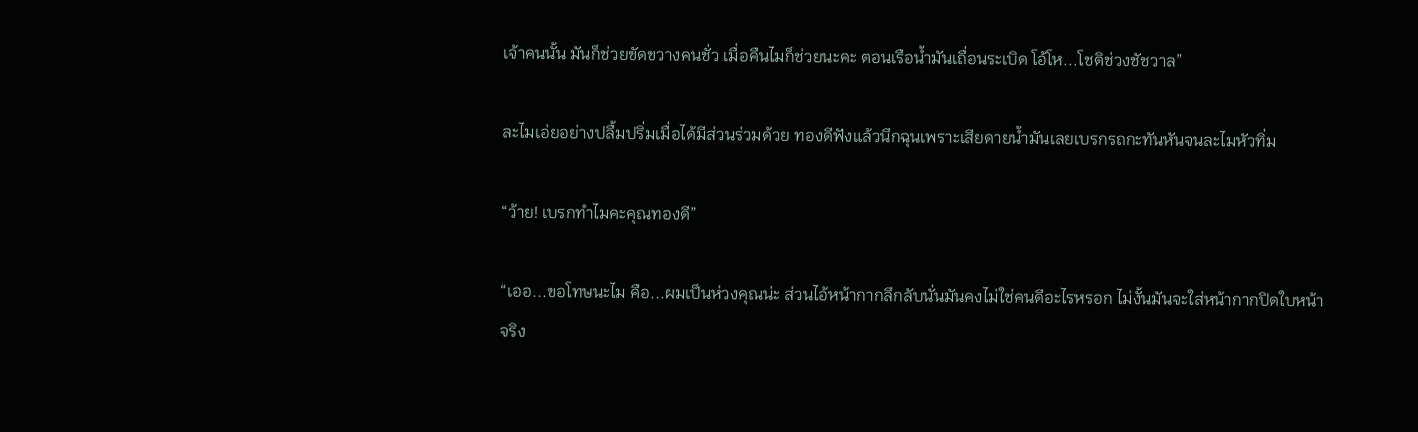เจ้าคนนั้น มันก็ช่วยขัดขวางคนชั่ว เมื่อคืนไมก็ช่วยนะคะ ตอนเรือน้ำมันเถื่อนระเบิด โอ้โห...โชติช่วงชัชวาล”

ละไมเอ่ยอย่างปลื้มปริ่มเมื่อได้มีส่วนร่วมด้วย ทองดีฟังแล้วนึกฉุนเพราะเสียดายน้ำมันเลยเบรกรถกะทันหันจนละไมหัวทิ่ม

“ว้าย! เบรกทำไมคะคุณทองดี”

“เออ...ขอโทษนะไม คือ...ผมเป็นห่วงคุณน่ะ ส่วนไอ้หน้ากากลึกลับนั่นมันคงไม่ใช่คนดีอะไรหรอก ไม่งั้นมันจะใส่หน้ากากปิดใบหน้าจริง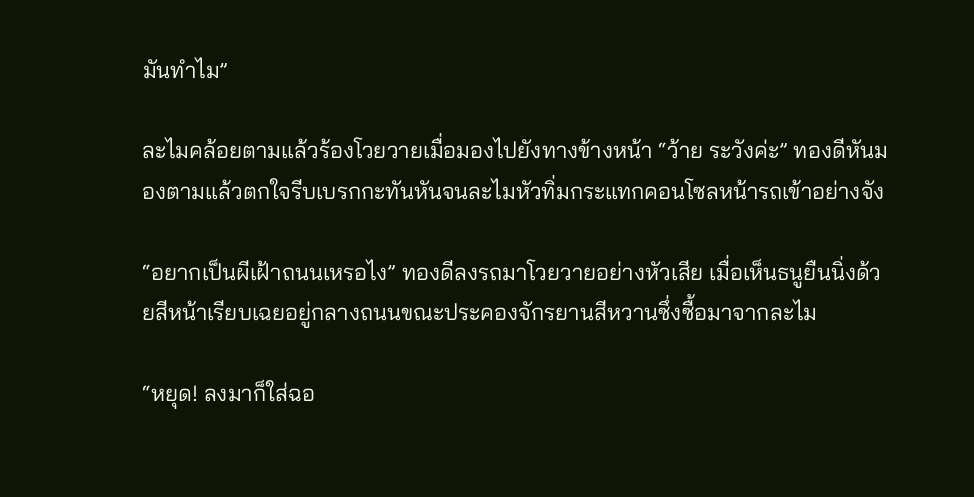มันทำไม”

ละไมคล้อยตามแล้วร้องโวยวายเมื่อมองไปยังทางข้างหน้า “ว้าย ระวังค่ะ” ทองดีหันมองตามแล้วตกใจรีบเบรกกะทันหันจนละไมหัวทิ่มกระแทกคอนโซลหน้ารถเข้าอย่างจัง

“อยากเป็นผีเฝ้าถนนเหรอไง” ทองดีลงรถมาโวยวายอย่างหัวเสีย เมื่อเห็นธนูยืนนิ่งด้วยสีหน้าเรียบเฉยอยู่กลางถนนขณะประคองจักรยานสีหวานซึ่งซื้อมาจากละไม

“หยุด! ลงมาก็ใส่ฉอ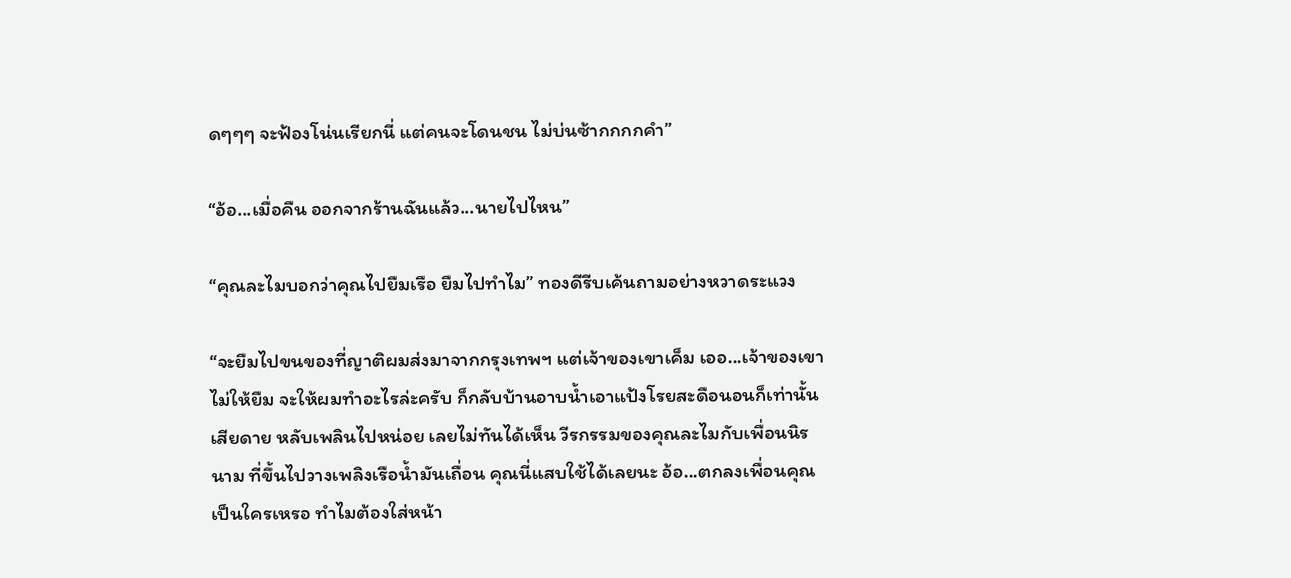ดๆๆๆ จะฟ้องโน่นเรียกนี่ แต่คนจะโดนชน ไม่บ่นซ้ากกกกคำ”

“อ้อ...เมื่อคืน ออกจากร้านฉันแล้ว...นายไปไหน”

“คุณละไมบอกว่าคุณไปยืมเรือ ยืมไปทำไม” ทองดีรีบเค้นถามอย่างหวาดระแวง

“จะยืมไปขนของที่ญาติผมส่งมาจากกรุงเทพฯ แต่เจ้าของเขาเค็ม เออ...เจ้าของเขาไม่ให้ยืม จะให้ผมทำอะไรล่ะครับ ก็กลับบ้านอาบน้ำเอาแป้งโรยสะดือนอนก็เท่านั้น เสียดาย หลับเพลินไปหน่อย เลยไม่ทันได้เห็น วีรกรรมของคุณละไมกับเพื่อนนิรนาม ที่ขึ้นไปวางเพลิงเรือน้ำมันเถื่อน คุณนี่แสบใช้ได้เลยนะ อ้อ...ตกลงเพื่อนคุณเป็นใครเหรอ ทำไมต้องใส่หน้า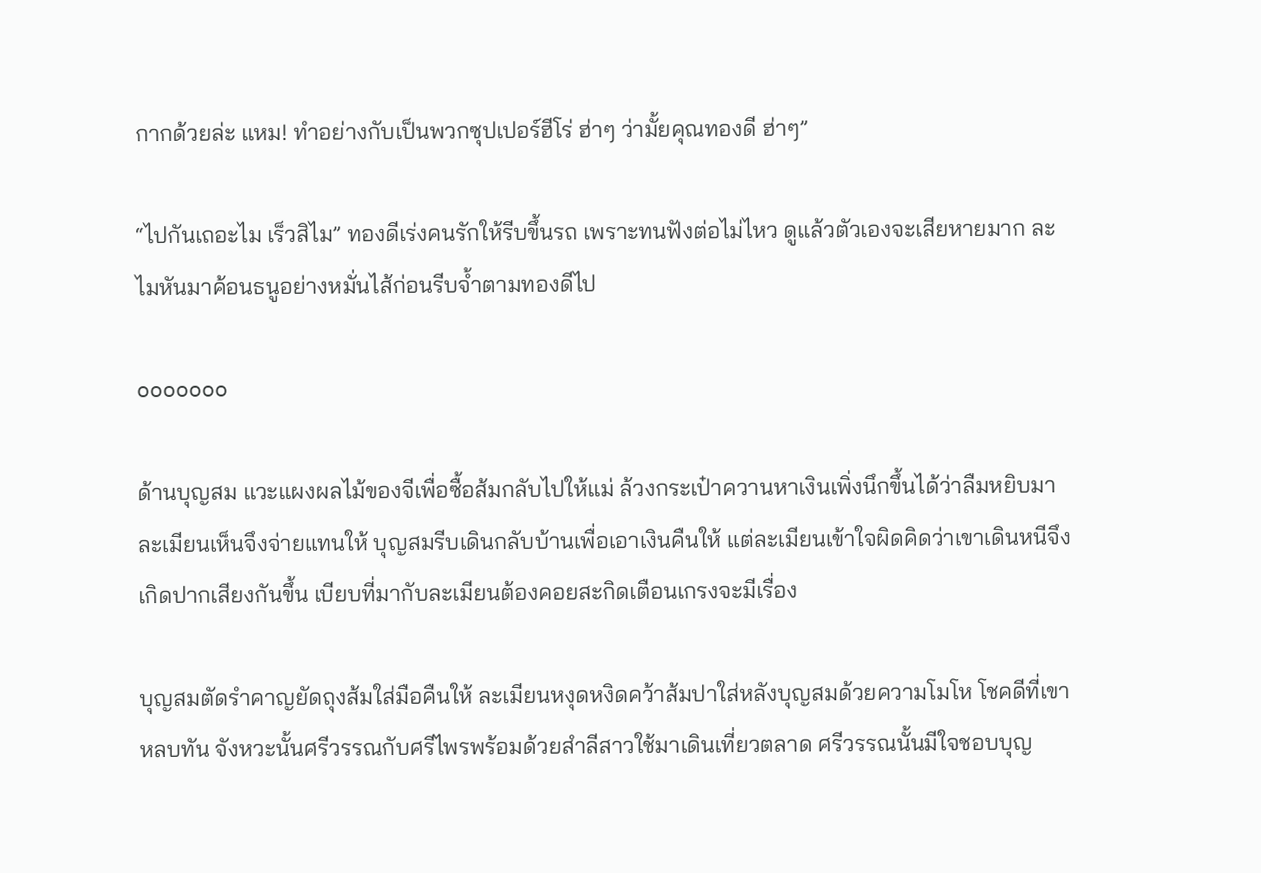กากด้วยล่ะ แหม! ทำอย่างกับเป็นพวกซุปเปอร์ฮีโร่ ฮ่าๆ ว่ามั้ยคุณทองดี ฮ่าๆ”

“ไปกันเถอะไม เร็วสิไม” ทองดีเร่งคนรักให้รีบขึ้นรถ เพราะทนฟังต่อไม่ไหว ดูแล้วตัวเองจะเสียหายมาก ละไมหันมาค้อนธนูอย่างหมั่นไส้ก่อนรีบจ้ำตามทองดีไป

ooooooo

ด้านบุญสม แวะแผงผลไม้ของจีเพื่อซื้อส้มกลับไปให้แม่ ล้วงกระเป๋าควานหาเงินเพิ่งนึกขึ้นได้ว่าลืมหยิบมา ละเมียนเห็นจึงจ่ายแทนให้ บุญสมรีบเดินกลับบ้านเพื่อเอาเงินคืนให้ แต่ละเมียนเข้าใจผิดคิดว่าเขาเดินหนีจึงเกิดปากเสียงกันขึ้น เบียบที่มากับละเมียนต้องคอยสะกิดเตือนเกรงจะมีเรื่อง

บุญสมตัดรำคาญยัดถุงส้มใส่มือคืนให้ ละเมียนหงุดหงิดคว้าส้มปาใส่หลังบุญสมด้วยความโมโห โชคดีที่เขาหลบทัน จังหวะนั้นศรีวรรณกับศรีไพรพร้อมด้วยสำลีสาวใช้มาเดินเที่ยวตลาด ศรีวรรณนั้นมีใจชอบบุญ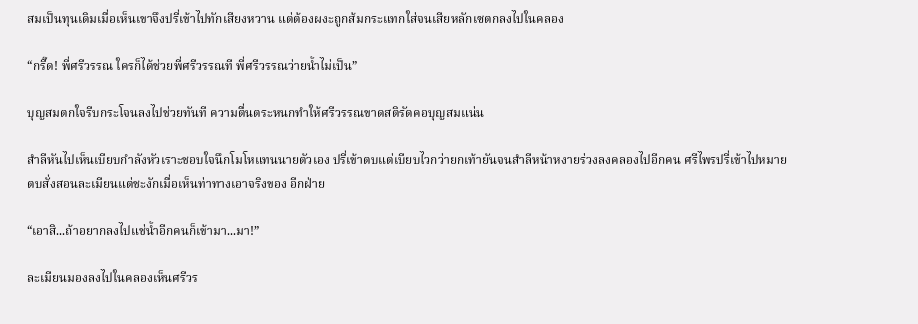สมเป็นทุนเดิมเมื่อเห็นเขาจึงปรี่เข้าไปทักเสียงหวาน แต่ต้องผงะถูกส้มกระแทกใส่จนเสียหลักเซตกลงไปในคลอง

“กรี๊ด! พี่ศรีวรรณ ใครก็ได้ช่วยพี่ศรีวรรณที พี่ศรีวรรณว่ายน้ำไม่เป็น”

บุญสมตกใจรีบกระโจนลงไปช่วยทันที ความตื่นตระหนกทำให้ศรีวรรณขาดสติรัดคอบุญสมแน่น

สำลีหันไปเห็นเบียบกำลังหัวเราะชอบใจนึกโมโหแทนนายตัวเอง ปรี่เข้าตบแต่เบียบไวกว่ายกเท้ายันจนสำลีหน้าหงายร่วงลงคลองไปอีกคน ศรีไพรปรี่เข้าไปหมายตบสั่งสอนละเมียนแต่ชะงักเมื่อเห็นท่าทางเอาจริงของ อีกฝ่าย

“เอาสิ...ถ้าอยากลงไปแช่น้ำอีกคนก็เข้ามา...มา!”

ละเมียนมองลงไปในคลองเห็นศรีวร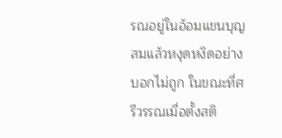รณอยู่ในอ้อมแขนบุญสมแล้วหงุดหงิดอย่างบอกไม่ถูก ในขณะที่ศรีวรรณเมื่อตั้งสติ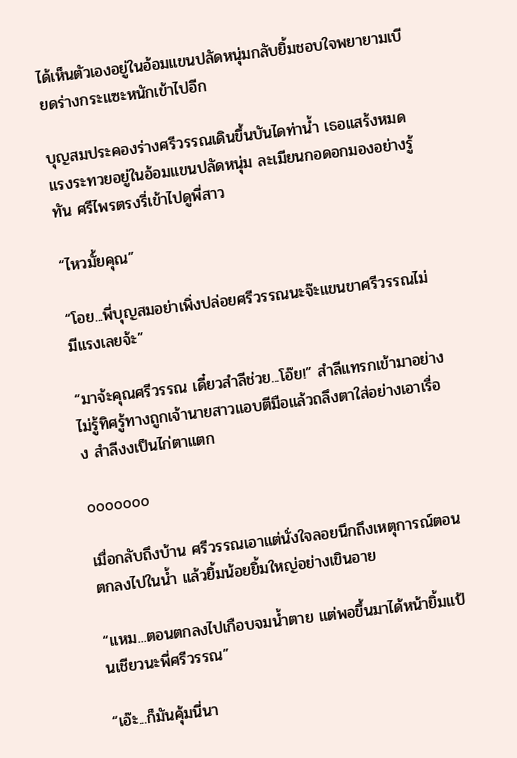ได้เห็นตัวเองอยู่ในอ้อมแขนปลัดหนุ่มกลับยิ้มชอบใจพยายามเบียดร่างกระแซะหนักเข้าไปอีก

บุญสมประคองร่างศรีวรรณเดินขึ้นบันไดท่าน้ำ เธอแสร้งหมดแรงระทวยอยู่ในอ้อมแขนปลัดหนุ่ม ละเมียนกอดอกมองอย่างรู้ทัน ศรีไพรตรงรี่เข้าไปดูพี่สาว

“ไหวมั้ยคุณ”

“โอย...พี่บุญสมอย่าเพิ่งปล่อยศรีวรรณนะจ๊ะแขนขาศรีวรรณไม่มีแรงเลยจ้ะ”

“มาจ้ะคุณศรีวรรณ เดี๋ยวสำลีช่วย...โอ๊ย!” สำลีแทรกเข้ามาอย่างไม่รู้ทิศรู้ทางถูกเจ้านายสาวแอบตีมือแล้วถลึงตาใส่อย่างเอาเรื่อง สำลีงงเป็นไก่ตาแตก

ooooooo

เมื่อกลับถึงบ้าน ศรีวรรณเอาแต่นั่งใจลอยนึกถึงเหตุการณ์ตอนตกลงไปในน้ำ แล้วยิ้มน้อยยิ้มใหญ่อย่างเขินอาย

“แหม...ตอนตกลงไปเกือบจมน้ำตาย แต่พอขึ้นมาได้หน้ายิ้มแป้นเชียวนะพี่ศรีวรรณ”

“เอ๊ะ...ก็มันคุ้มนี่นา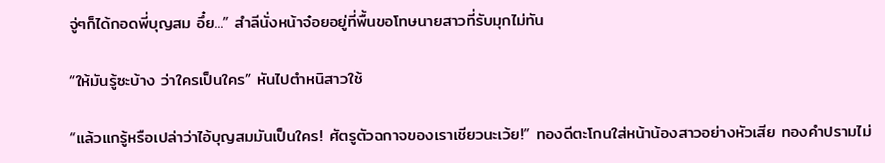จู่ๆก็ได้กอดพี่บุญสม อึ๋ย...” สำลีนั่งหน้าจ๋อยอยู่ที่พื้นขอโทษนายสาวที่รับมุกไม่ทัน

“ให้มันรู้ซะบ้าง ว่าใครเป็นใคร” หันไปตำหนิสาวใช้

“แล้วแกรู้หรือเปล่าว่าไอ้บุญสมมันเป็นใคร! ศัตรูตัวฉกาจของเราเชียวนะเว้ย!” ทองดีตะโกนใส่หน้าน้องสาวอย่างหัวเสีย ทองคำปรามไม่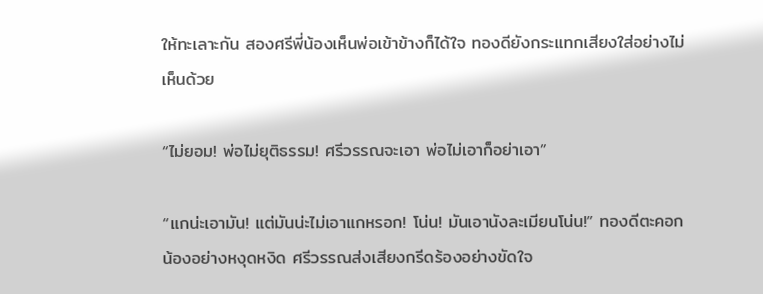ให้ทะเลาะกัน สองศรีพี่น้องเห็นพ่อเข้าข้างก็ได้ใจ ทองดียังกระแทกเสียงใส่อย่างไม่เห็นด้วย

“ไม่ยอม! พ่อไม่ยุติธรรม! ศรีวรรณจะเอา พ่อไม่เอาก็อย่าเอา”

“แกน่ะเอามัน! แต่มันน่ะไม่เอาแกหรอก! โน่น! มันเอานังละเมียนโน่น!” ทองดีตะคอกน้องอย่างหงุดหงิด ศรีวรรณส่งเสียงกรีดร้องอย่างขัดใจ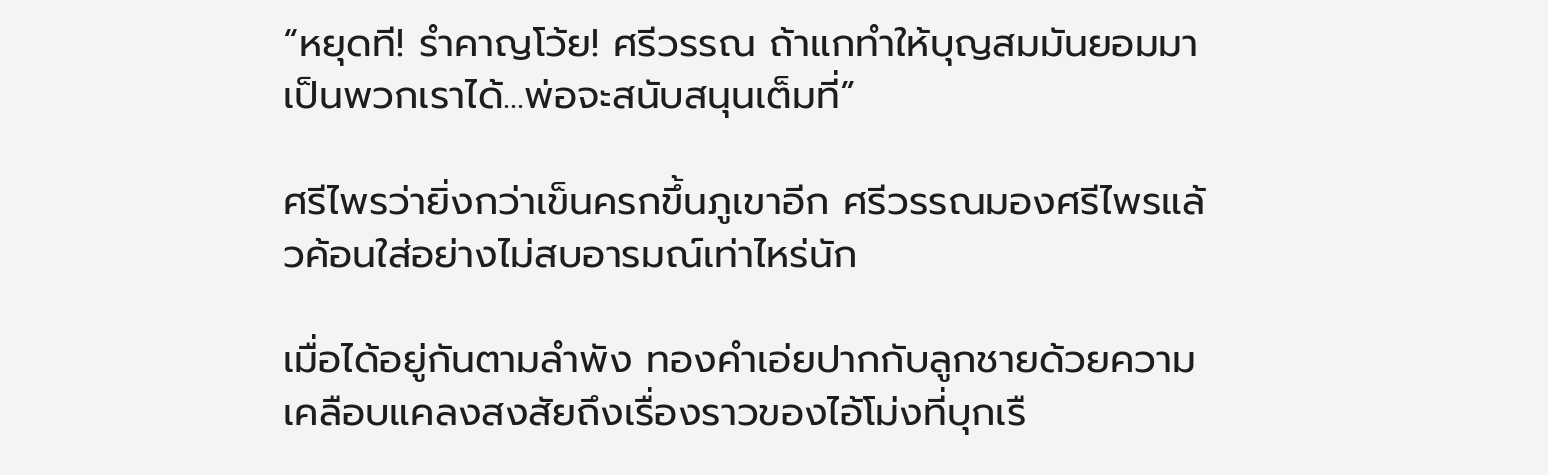“หยุดที! รำคาญโว้ย! ศรีวรรณ ถ้าแกทำให้บุญสมมันยอมมาเป็นพวกเราได้...พ่อจะสนับสนุนเต็มที่”

ศรีไพรว่ายิ่งกว่าเข็นครกขึ้นภูเขาอีก ศรีวรรณมองศรีไพรแล้วค้อนใส่อย่างไม่สบอารมณ์เท่าไหร่นัก

เมื่อได้อยู่กันตามลำพัง ทองคำเอ่ยปากกับลูกชายด้วยความเคลือบแคลงสงสัยถึงเรื่องราวของไอ้โม่งที่บุกเรื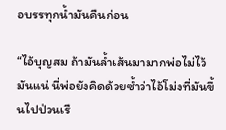อบรรทุกน้ำมันคืนก่อน

“ไอ้บุญสม ถ้ามันล้ำเส้นมามากพ่อไม่ไว้มันแน่ นี่พ่อยังคิดด้วยซ้ำว่าไอ้โม่งที่มันขึ้นไปป่วนเรื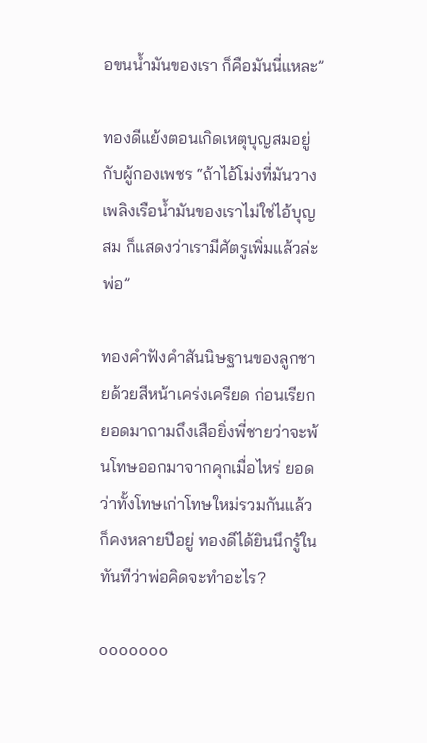อขนน้ำมันของเรา ก็คือมันนี่แหละ”

ทองดีแย้งตอนเกิดเหตุบุญสมอยู่กับผู้กองเพชร “ถ้าไอ้โม่งที่มันวางเพลิงเรือน้ำมันของเราไม่ใช่ไอ้บุญสม ก็แสดงว่าเรามีศัตรูเพิ่มแล้วล่ะพ่อ”

ทองคำฟังคำสันนิษฐานของลูกชายด้วยสีหน้าเคร่งเครียด ก่อนเรียกยอดมาถามถึงเสือยิ่งพี่ชายว่าจะพ้นโทษออกมาจากคุกเมื่อไหร่ ยอดว่าทั้งโทษเก่าโทษใหม่รวมกันแล้วก็คงหลายปีอยู่ ทองดีได้ยินนึกรู้ในทันทีว่าพ่อคิดจะทำอะไร?

ooooooo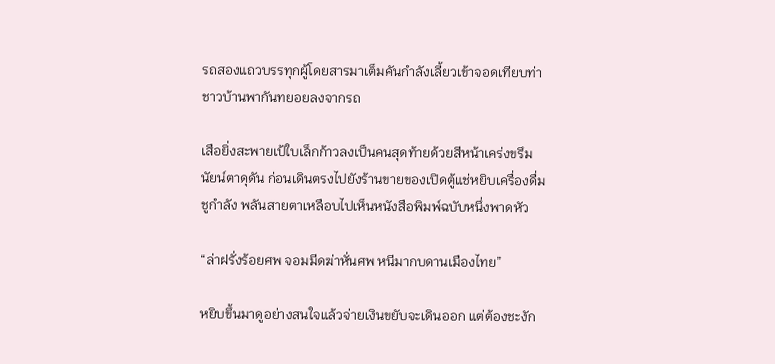รถสองแถวบรรทุกผู้โดยสารมาเต็มคันกำลังเลี้ยวเข้าจอดเทียบท่า ชาวบ้านพากันทยอยลงจากรถ

เสือยิ่งสะพายเป้ใบเล็กก้าวลงเป็นคนสุดท้ายด้วยสีหน้าเคร่งขรึมนัยน์ตาดุดัน ก่อนเดินตรงไปยังร้านขายของเปิดตู้แช่หยิบเครื่องดื่มชูกำลัง พลันสายตาเหลือบไปเห็นหนังสือพิมพ์ฉบับหนึ่งพาดหัว

“ล่าฝรั่งร้อยศพ จอมมีดฆ่าหั่นศพ หนีมากบดานเมืองไทย”

หยิบขึ้นมาดูอย่างสนใจแล้วจ่ายเงินขยับจะเดินออก แต่ต้องชะงัก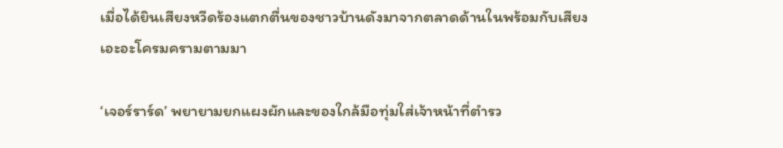เมื่อได้ยินเสียงหวีดร้องแตกตื่นของชาวบ้านดังมาจากตลาดด้านในพร้อมกับเสียงเอะอะโครมครามตามมา

‘เจอร์ราร์ด’ พยายามยกแผงผักและของใกล้มือทุ่มใส่เจ้าหน้าที่ตำรว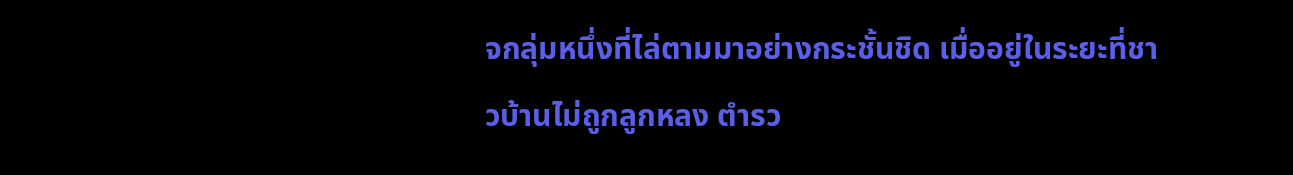จกลุ่มหนึ่งที่ไล่ตามมาอย่างกระชั้นชิด เมื่ออยู่ในระยะที่ชาวบ้านไม่ถูกลูกหลง ตำรว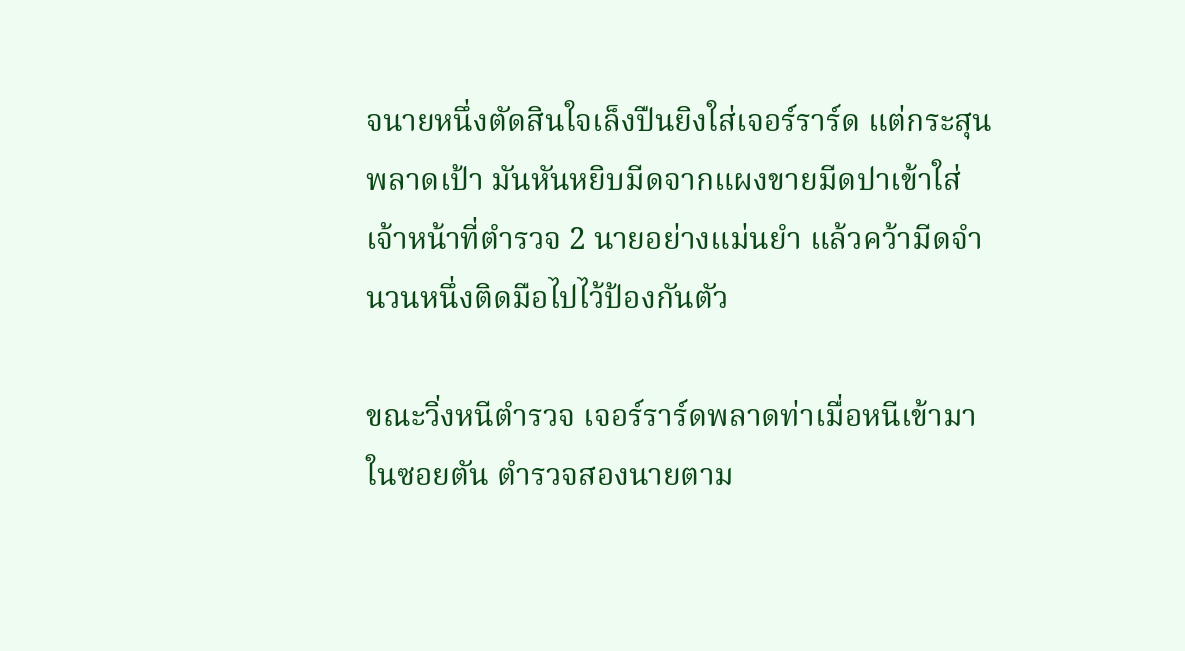จนายหนึ่งตัดสินใจเล็งปืนยิงใส่เจอร์ราร์ด แต่กระสุนพลาดเป้า มันหันหยิบมีดจากแผงขายมีดปาเข้าใส่เจ้าหน้าที่ตำรวจ 2 นายอย่างแม่นยำ แล้วคว้ามีดจำนวนหนึ่งติดมือไปไว้ป้องกันตัว

ขณะวิ่งหนีตำรวจ เจอร์ราร์ดพลาดท่าเมื่อหนีเข้ามาในซอยตัน ตำรวจสองนายตาม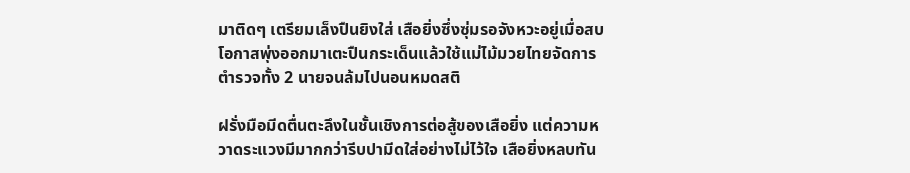มาติดๆ เตรียมเล็งปืนยิงใส่ เสือยิ่งซึ่งซุ่มรอจังหวะอยู่เมื่อสบโอกาสพุ่งออกมาเตะปืนกระเด็นแล้วใช้แม่ไม้มวยไทยจัดการตำรวจทั้ง 2 นายจนล้มไปนอนหมดสติ

ฝรั่งมือมีดตื่นตะลึงในชั้นเชิงการต่อสู้ของเสือยิ่ง แต่ความหวาดระแวงมีมากกว่ารีบปามีดใส่อย่างไม่ไว้ใจ เสือยิ่งหลบทัน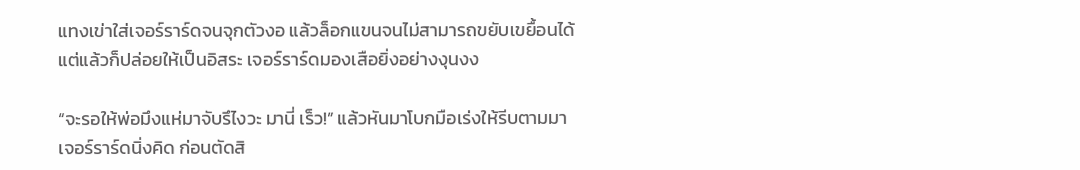แทงเข่าใส่เจอร์ราร์ดจนจุกตัวงอ แล้วล็อกแขนจนไม่สามารถขยับเขยื้อนได้ แต่แล้วก็ปล่อยให้เป็นอิสระ เจอร์ราร์ดมองเสือยิ่งอย่างงุนงง

“จะรอให้พ่อมึงแห่มาจับรึไงวะ มานี่ เร็ว!” แล้วหันมาโบกมือเร่งให้รีบตามมา เจอร์ราร์ดนิ่งคิด ก่อนตัดสิ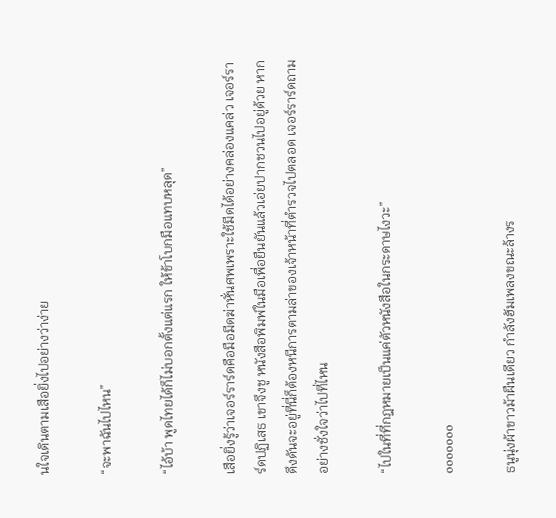นใจเดินตามเสือยิ่งไปอย่างว่าง่าย

“จะพาฉันไปไหน”

“ไอ้บ้า พูดไทยได้ก็ไม่บอกตั้งแต่แรก ให้ข้าโบกมือแทบหลุด”

เสือยิ่งรู้ว่าเจอร์ราร์ดคือมือมีดฆ่าหั่นศพเพราะใช้มีดได้อย่างคล่องแคล่ว เจอร์ราร์ดปฏิเสธ เขาจึงชู หนังสือพิมพ์ในมือเพื่อยืนยันแล้วเอ่ยปากชวนไปอยู่ด้วย หากดึงดันจะอยู่ที่นี่ก็ต้องหนีการตามล่าของเจ้าหน้าที่ตำรวจไปตลอด เจอร์ราร์ดถามอย่างชั่งใจว่าไปที่ไหน

“ไปในที่ที่กฎหมายเป็นแค่ตัวหนังสือในกระดาษไงวะ”

ooooooo

ธนูนุ่งผ้าขาวม้าผืนเดียว กำลังฮัมเพลงขณะล้างร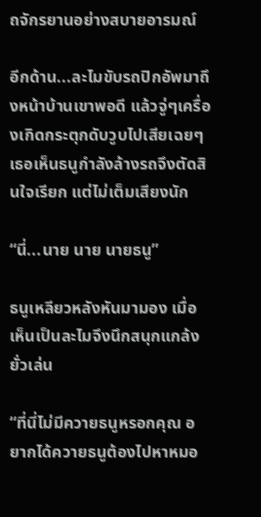ถจักรยานอย่างสบายอารมณ์

อีกด้าน...ละไมขับรถปิกอัพมาถึงหน้าบ้านเขาพอดี แล้วจู่ๆเครื่องเกิดกระตุกดับวูบไปเสียเฉยๆ เธอเห็นธนูกำลังล้างรถจึงตัดสินใจเรียก แต่ไม่เต็มเสียงนัก

“นี่...นาย นาย นายธนู”

ธนูเหลียวหลังหันมามอง เมื่อเห็นเป็นละไมจึงนึกสนุกแกล้งยั่วเล่น

“ที่นี่ไม่มีควายธนูหรอกคุณ อยากได้ควายธนูต้องไปหาหมอ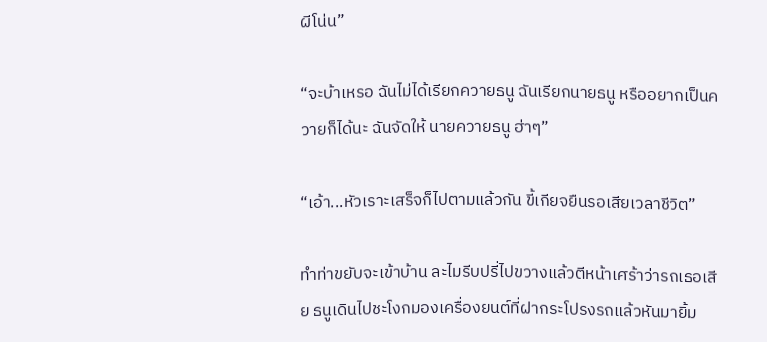ผีโน่น”

“จะบ้าเหรอ ฉันไม่ได้เรียกควายธนู ฉันเรียกนายธนู หรืออยากเป็นควายก็ได้นะ ฉันจัดให้ นายควายธนู ฮ่าๆ”

“เอ้า...หัวเราะเสร็จก็ไปตามแล้วกัน ขี้เกียจยืนรอเสียเวลาชีวิต”

ทำท่าขยับจะเข้าบ้าน ละไมรีบปรี่ไปขวางแล้วตีหน้าเศร้าว่ารถเธอเสีย ธนูเดินไปชะโงกมองเครื่องยนต์ที่ฝากระโปรงรถแล้วหันมายิ้ม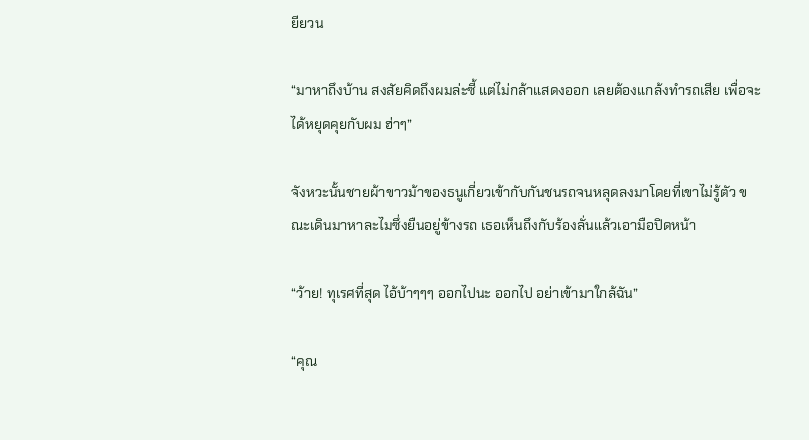ยียวน

“มาหาถึงบ้าน สงสัยคิดถึงผมล่ะซี้ แต่ไม่กล้าแสดงออก เลยต้องแกล้งทำรถเสีย เพื่อจะได้หยุดคุยกับผม ฮ่าๆ”

จังหวะนั้นชายผ้าขาวม้าของธนูเกี่ยวเข้ากับกันชนรถจนหลุดลงมาโดยที่เขาไม่รู้ตัว ขณะเดินมาหาละไมซึ่งยืนอยู่ข้างรถ เธอเห็นถึงกับร้องลั่นแล้วเอามือปิดหน้า

“ว้าย! ทุเรศที่สุด ไอ้บ้าๆๆๆ ออกไปนะ ออกไป อย่าเข้ามาใกล้ฉัน”

“คุณ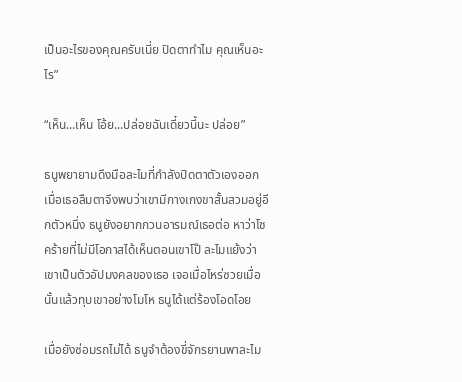เป็นอะไรของคุณครับเนี่ย ปิดตาทำไม คุณเห็นอะไร”

“เห็น...เห็น โอ้ย...ปล่อยฉันเดี๋ยวนี้นะ ปล่อย”

ธนูพยายามดึงมือละไมที่กำลังปิดตาตัวเองออก เมื่อเธอลืมตาจึงพบว่าเขามีกางเกงขาสั้นสวมอยู่อีกตัวหนึ่ง ธนูยังอยากกวนอารมณ์เธอต่อ หาว่าโชคร้ายที่ไม่มีโอกาสได้เห็นตอนเขาโป๊ ละไมแย้งว่าเขาเป็นตัวอัปมงคลของเธอ เจอเมื่อไหร่ซวยเมื่อนั้นแล้วทุบเขาอย่างโมโห ธนูได้แต่ร้องโอดโอย

เมื่อยังซ่อมรถไม่ได้ ธนูจำต้องขี่จักรยานพาละไม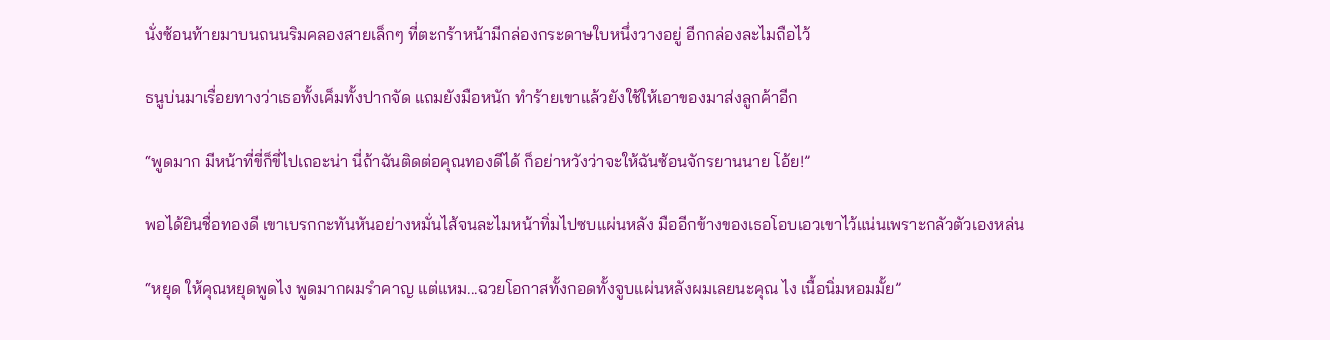นั่งซ้อนท้ายมาบนถนนริมคลองสายเล็กๆ ที่ตะกร้าหน้ามีกล่องกระดาษใบหนึ่งวางอยู่ อีกกล่องละไมถือไว้

ธนูบ่นมาเรื่อยทางว่าเธอทั้งเค็มทั้งปากจัด แถมยังมือหนัก ทำร้ายเขาแล้วยังใช้ให้เอาของมาส่งลูกค้าอีก

“พูดมาก มีหน้าที่ขี่ก็ขี่ไปเถอะน่า นี่ถ้าฉันติดต่อคุณทองดีได้ ก็อย่าหวังว่าจะให้ฉันซ้อนจักรยานนาย โอ้ย!”

พอได้ยินชื่อทองดี เขาเบรกกะทันหันอย่างหมั่นไส้จนละไมหน้าทิ่มไปซบแผ่นหลัง มืออีกข้างของเธอโอบเอวเขาไว้แน่นเพราะกลัวตัวเองหล่น

“หยุด ให้คุณหยุดพูดไง พูดมากผมรำคาญ แต่แหม...ฉวยโอกาสทั้งกอดทั้งจูบแผ่นหลังผมเลยนะคุณ ไง เนื้อนิ่มหอมมั้ย”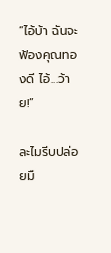“ไอ้บ้า ฉันจะฟ้องคุณทองดี ไอ้...ว้าย!”

ละไมรีบปล่อยมื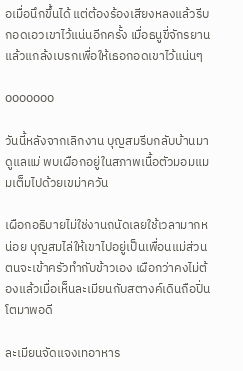อเมื่อนึกขึ้นได้ แต่ต้องร้องเสียงหลงแล้วรีบกอดเอวเขาไว้แน่นอีกครั้ง เมื่อธนูขี่จักรยานแล้วแกล้งเบรกเพื่อให้เธอกอดเขาไว้แน่นๆ

ooooooo

วันนี้หลังจากเลิกงาน บุญสมรีบกลับบ้านมาดูแลแม่ พบเผือกอยู่ในสภาพเนื้อตัวมอมแมมเต็มไปด้วยเขม่าควัน

เผือกอธิบายไม่ใช่งานถนัดเลยใช้เวลามากหน่อย บุญสมไล่ให้เขาไปอยู่เป็นเพื่อนแม่ส่วนตนจะเข้าครัวทำกับข้าวเอง เผือกว่าคงไม่ต้องแล้วเมื่อเห็นละเมียนกับสตางค์เดินถือปิ่นโตมาพอดี

ละเมียนจัดแจงเทอาหาร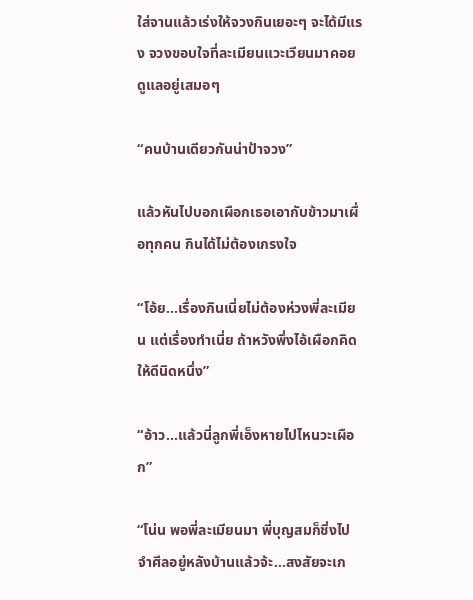ใส่จานแล้วเร่งให้จวงกินเยอะๆ จะได้มีแรง จวงขอบใจที่ละเมียนแวะเวียนมาคอยดูแลอยู่เสมอๆ

“คนบ้านเดียวกันน่าป้าจวง”

แล้วหันไปบอกเผือกเธอเอากับข้าวมาเผื่อทุกคน กินได้ไม่ต้องเกรงใจ

“โอ้ย...เรื่องกินเนี่ยไม่ต้องห่วงพี่ละเมียน แต่เรื่องทำเนี่ย ถ้าหวังพึ่งไอ้เผือกคิดให้ดีนิดหนึ่ง”

“อ้าว...แล้วนี่ลูกพี่เอ็งหายไปไหนวะเผือก”

“โน่น พอพี่ละเมียนมา พี่บุญสมก็ชิ่งไปจำศีลอยู่หลังบ้านแล้วจ้ะ...สงสัยจะเก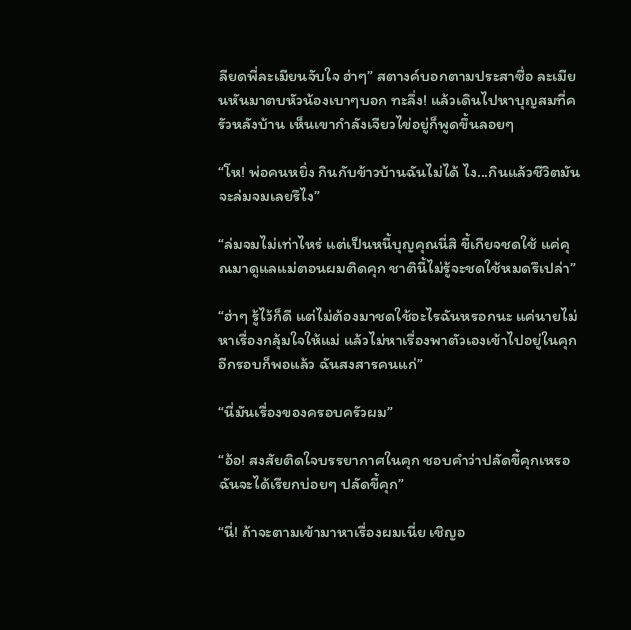ลียดพี่ละเมียนจับใจ ฮ่าๆ” สตางค์บอกตามประสาซื่อ ละเมียนหันมาตบหัวน้องเบาๆบอก ทะลึ่ง! แล้วเดินไปหาบุญสมที่ครัวหลังบ้าน เห็นเขากำลังเจียวไข่อยู่ก็พูดขึ้นลอยๆ

“โห! พ่อคนหยิ่ง กินกับข้าวบ้านฉันไม่ได้ ไง...กินแล้วชีวิตมันจะล่มจมเลยรึไง”

“ล่มจมไม่เท่าไหร่ แต่เป็นหนี้บุญคุณนี่สิ ขี้เกียจชดใช้ แค่คุณมาดูแลแม่ตอนผมติดคุก ชาตินี้ไม่รู้จะชดใช้หมดรึเปล่า”

“ฮ่าๆ รู้ไว้ก็ดี แต่ไม่ต้องมาชดใช้อะไรฉันหรอกนะ แค่นายไม่หาเรื่องกลุ้มใจให้แม่ แล้วไม่หาเรื่องพาตัวเองเข้าไปอยู่ในคุกอีกรอบก็พอแล้ว ฉันสงสารคนแก่”

“นี่มันเรื่องของครอบครัวผม”

“อ้อ! สงสัยติดใจบรรยากาศในคุก ชอบคำว่าปลัดขี้คุกเหรอ ฉันจะได้เรียกบ่อยๆ ปลัดขี้คุก”

“นี่! ถ้าจะตามเข้ามาหาเรื่องผมเนี่ย เชิญอ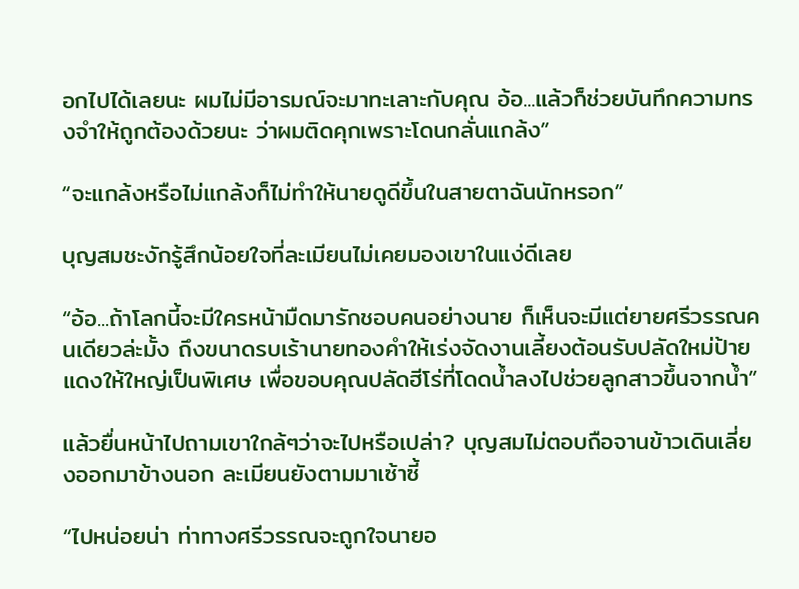อกไปได้เลยนะ ผมไม่มีอารมณ์จะมาทะเลาะกับคุณ อ้อ...แล้วก็ช่วยบันทึกความทรงจำให้ถูกต้องด้วยนะ ว่าผมติดคุกเพราะโดนกลั่นแกล้ง”

“จะแกล้งหรือไม่แกล้งก็ไม่ทำให้นายดูดีขึ้นในสายตาฉันนักหรอก”

บุญสมชะงักรู้สึกน้อยใจที่ละเมียนไม่เคยมองเขาในแง่ดีเลย

“อ้อ...ถ้าโลกนี้จะมีใครหน้ามืดมารักชอบคนอย่างนาย ก็เห็นจะมีแต่ยายศรีวรรณคนเดียวล่ะมั้ง ถึงขนาดรบเร้านายทองคำให้เร่งจัดงานเลี้ยงต้อนรับปลัดใหม่ป้ายแดงให้ใหญ่เป็นพิเศษ เพื่อขอบคุณปลัดฮีโร่ที่โดดน้ำลงไปช่วยลูกสาวขึ้นจากน้ำ”

แล้วยื่นหน้าไปถามเขาใกล้ๆว่าจะไปหรือเปล่า? บุญสมไม่ตอบถือจานข้าวเดินเลี่ยงออกมาข้างนอก ละเมียนยังตามมาเซ้าซี้

“ไปหน่อยน่า ท่าทางศรีวรรณจะถูกใจนายอ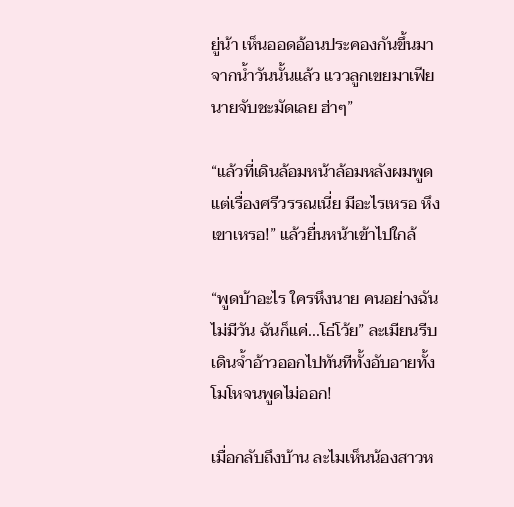ยู่น้า เห็นออดอ้อนประคองกันขึ้นมาจากน้ำวันนั้นแล้ว แววลูกเขยมาเฟียนายจับชะมัดเลย ฮ่าๆ”

“แล้วที่เดินล้อมหน้าล้อมหลังผมพูดแต่เรื่องศรีวรรณเนี่ย มีอะไรเหรอ หึงเขาเหรอ!” แล้วยื่นหน้าเข้าไปใกล้

“พูดบ้าอะไร ใครหึงนาย คนอย่างฉันไม่มีวัน ฉันก็แค่...โธ่โว้ย” ละเมียนรีบเดินจ้ำอ้าวออกไปทันทีทั้งอับอายทั้งโมโหจนพูดไม่ออก!

เมื่อกลับถึงบ้าน ละไมเห็นน้องสาวห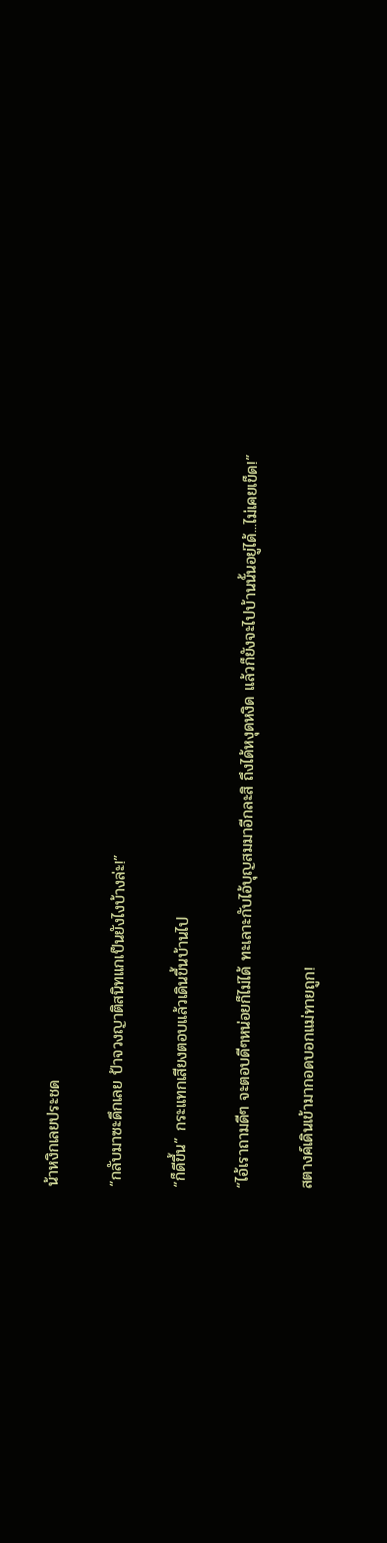น้าหงิกเลยประชด

“กลับมาซะดึกเลย ป้าจวงญาติสนิทแกเป็นยังไงบ้างล่ะ!”

“ก็ดีขึ้น” กระแทกเสียงตอบแล้วเดินขึ้นบ้านไป

“ไอ้เราถามดีๆ จะตอบดีๆหน่อยก็ไม่ได้ ทะเลาะกับไอ้บุญสมมาอีกละสิ ถึงได้หงุดหงิด แล้วก็ยังจะไปบ้านนั้นอยู่ได้...ไม่เคยเข็ด!”

สตางค์เดินเข้ามากอดบอกแม่ทายถูก!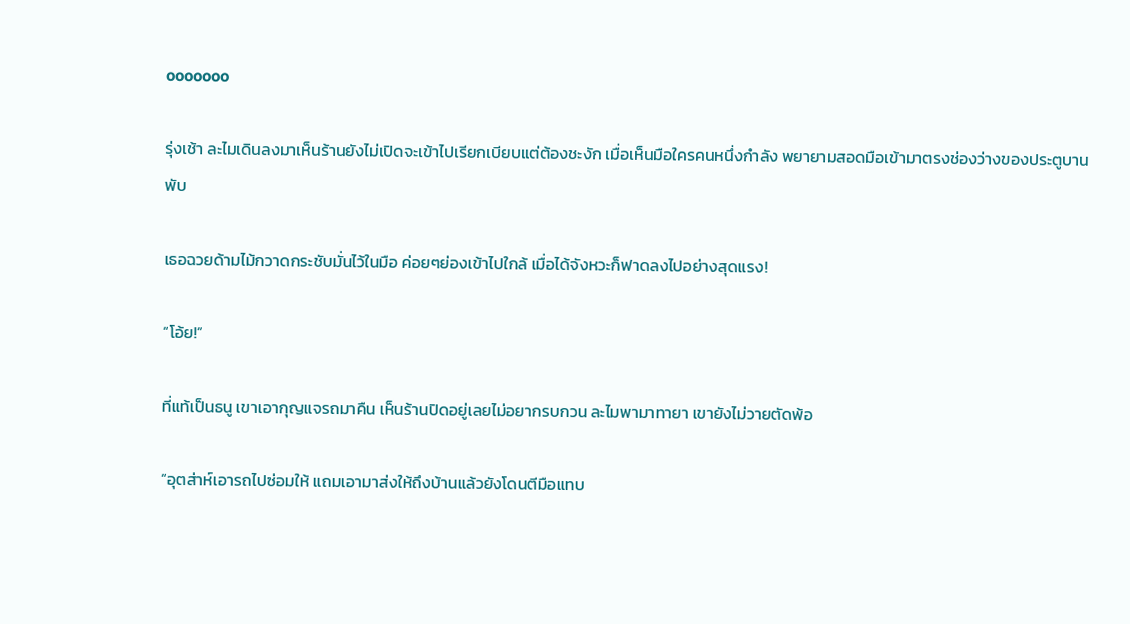ooooooo

รุ่งเช้า ละไมเดินลงมาเห็นร้านยังไม่เปิดจะเข้าไปเรียกเบียบแต่ต้องชะงัก เมื่อเห็นมือใครคนหนึ่งกำลัง พยายามสอดมือเข้ามาตรงช่องว่างของประตูบานพับ

เธอฉวยด้ามไม้กวาดกระชับมั่นไว้ในมือ ค่อยๆย่องเข้าไปใกล้ เมื่อได้จังหวะก็ฟาดลงไปอย่างสุดแรง!

“โอ้ย!”

ที่แท้เป็นธนู เขาเอากุญแจรถมาคืน เห็นร้านปิดอยู่เลยไม่อยากรบกวน ละไมพามาทายา เขายังไม่วายตัดพ้อ

“อุตส่าห์เอารถไปซ่อมให้ แถมเอามาส่งให้ถึงบ้านแล้วยังโดนตีมือแทบ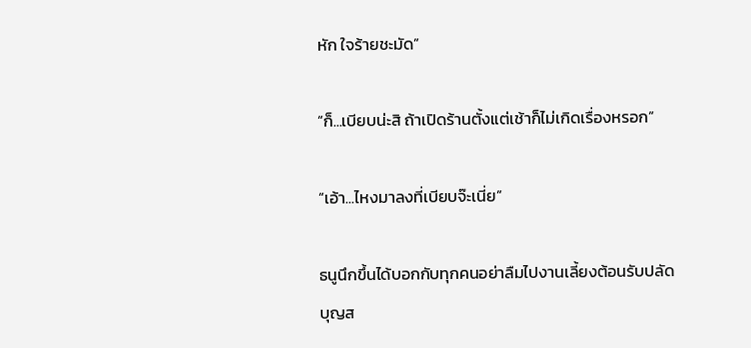หัก ใจร้ายชะมัด”

“ก็...เบียบน่ะสิ ถ้าเปิดร้านตั้งแต่เช้าก็ไม่เกิดเรื่องหรอก”

“เอ้า...ไหงมาลงที่เบียบจ๊ะเนี่ย”

ธนูนึกขึ้นได้บอกกับทุกคนอย่าลืมไปงานเลี้ยงต้อนรับปลัดบุญส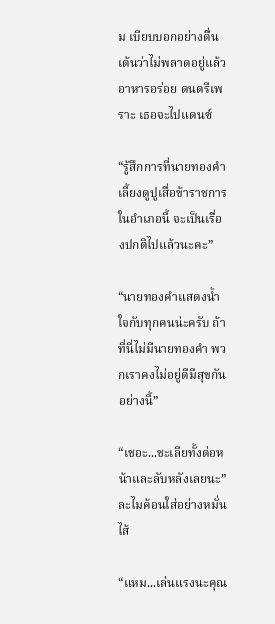ม เบียบบอกอย่างตื่นเต้นว่าไม่พลาดอยู่แล้ว อาหารอร่อย ดนตรีเพราะ เธอจะไปแดนซ์

“รู้สึกการที่นายทองคำเลี้ยงดูปูเสื่อข้าราชการในอำเภอนี้ จะเป็นเรื่องปกติไปแล้วนะคะ”

“นายทองคำแสดงน้ำใจกับทุกคนน่ะครับ ถ้าที่นี่ไม่มีนายทองคำ พวกเราคงไม่อยู่ดีมีสุขกันอย่างนี้”

“เชอะ...ชะเลียทั้งต่อหน้าและลับหลังเลยนะ” ละไมค้อนใส่อย่างหมั่นไส้

“แหม...เล่นแรงนะคุณ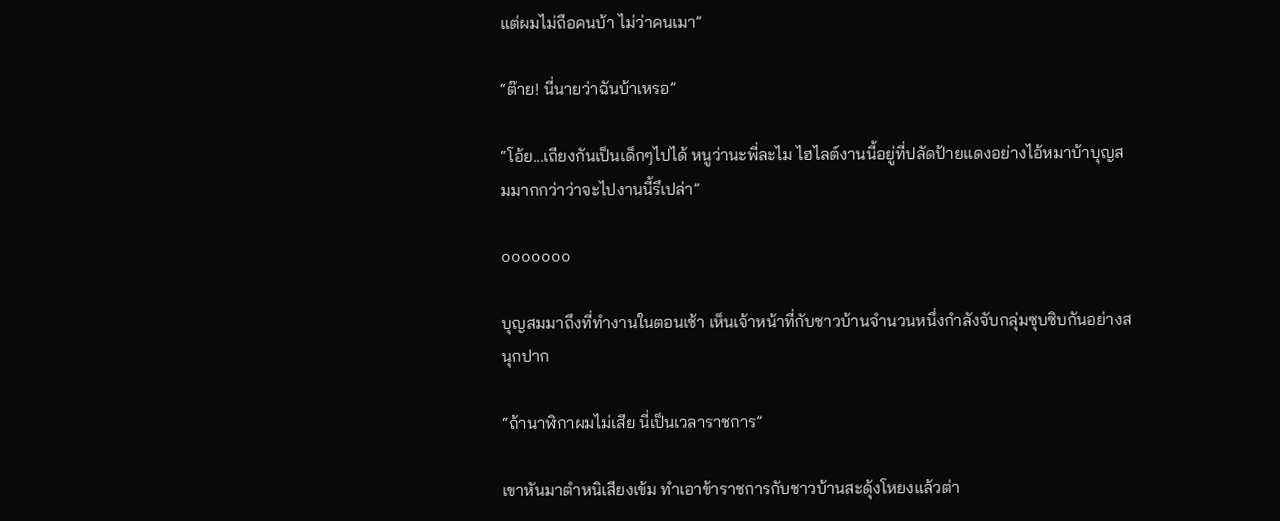แต่ผมไม่ถือคนบ้า ไม่ว่าคนเมา”

“ต๊าย! นี่นายว่าฉันบ้าเหรอ”

“โอ้ย...เถียงกันเป็นเด็กๆไปได้ หนูว่านะพี่ละไม ไฮไลต์งานนี้อยู่ที่ปลัดป้ายแดงอย่างไอ้หมาบ้าบุญสมมากกว่าว่าจะไปงานนี้รึเปล่า”

ooooooo

บุญสมมาถึงที่ทำงานในตอนเช้า เห็นเจ้าหน้าที่กับชาวบ้านจำนวนหนึ่งกำลังจับกลุ่มซุบซิบกันอย่างสนุกปาก

“ถ้านาฬิกาผมไม่เสีย นี่เป็นเวลาราชการ”

เขาหันมาตำหนิเสียงเข้ม ทำเอาข้าราชการกับชาวบ้านสะดุ้งโหยงแล้วต่า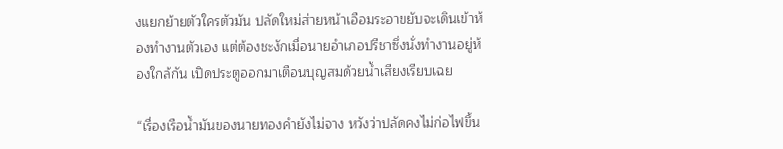งแยกย้ายตัวใครตัวมัน ปลัดใหม่ส่ายหน้าเอือมระอาขยับจะเดินเข้าห้องทำงานตัวเอง แต่ต้องชะงักเมื่อนายอำเภอปรีชาซึ่งนั่งทำงานอยู่ห้องใกล้กัน เปิดประตูออกมาเตือนบุญสมด้วยน้ำเสียงเรียบเฉย

“เรื่องเรือน้ำมันของนายทองคำยังไม่จาง หวังว่าปลัดคงไม่ก่อไฟขึ้น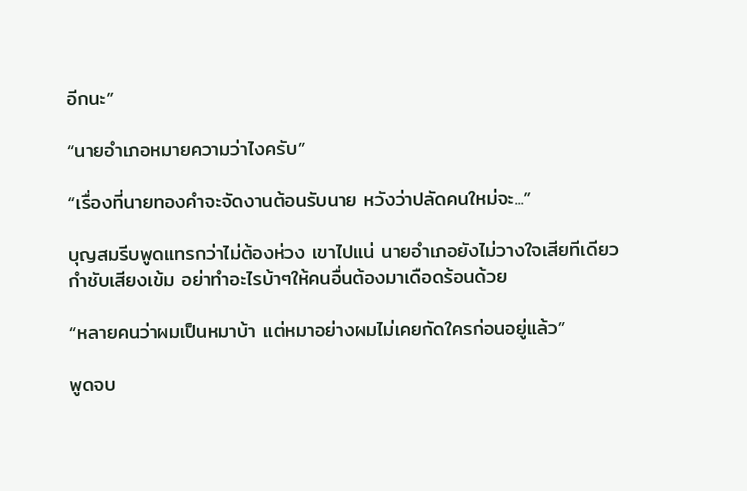อีกนะ”

“นายอำเภอหมายความว่าไงครับ”

“เรื่องที่นายทองคำจะจัดงานต้อนรับนาย หวังว่าปลัดคนใหม่จะ...”

บุญสมรีบพูดแทรกว่าไม่ต้องห่วง เขาไปแน่ นายอำเภอยังไม่วางใจเสียทีเดียวกำชับเสียงเข้ม อย่าทำอะไรบ้าๆให้คนอื่นต้องมาเดือดร้อนด้วย

“หลายคนว่าผมเป็นหมาบ้า แต่หมาอย่างผมไม่เคยกัดใครก่อนอยู่แล้ว”

พูดจบ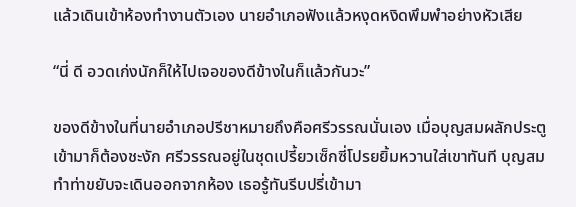แล้วเดินเข้าห้องทำงานตัวเอง นายอำเภอฟังแล้วหงุดหงิดพึมพำอย่างหัวเสีย

“นี่ ดี อวดเก่งนักก็ให้ไปเจอของดีข้างในก็แล้วกันวะ”

ของดีข้างในที่นายอำเภอปรีชาหมายถึงคือศรีวรรณนั่นเอง เมื่อบุญสมผลักประตูเข้ามาก็ต้องชะงัก ศรีวรรณอยู่ในชุดเปรี้ยวเซ็กซี่โปรยยิ้มหวานใส่เขาทันที บุญสมทำท่าขยับจะเดินออกจากห้อง เธอรู้ทันรีบปรี่เข้ามา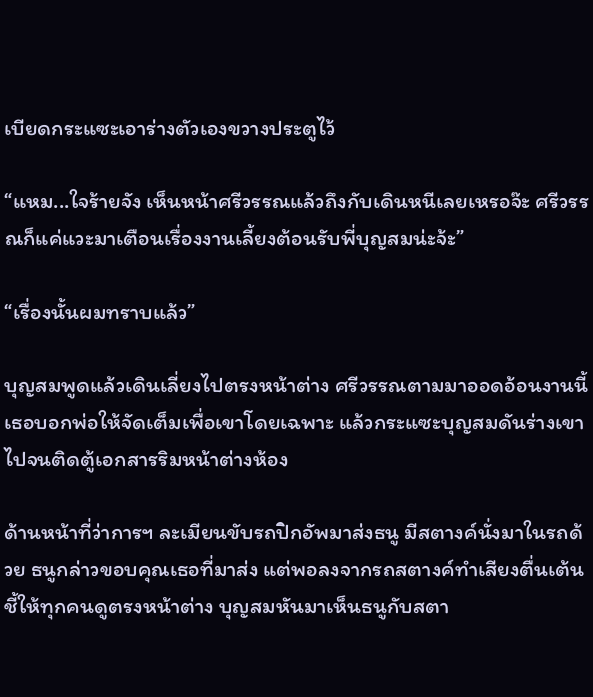เบียดกระแซะเอาร่างตัวเองขวางประตูไว้

“แหม...ใจร้ายจัง เห็นหน้าศรีวรรณแล้วถึงกับเดินหนีเลยเหรอจ๊ะ ศรีวรรณก็แค่แวะมาเตือนเรื่องงานเลี้ยงต้อนรับพี่บุญสมน่ะจ้ะ”

“เรื่องนั้นผมทราบแล้ว”

บุญสมพูดแล้วเดินเลี่ยงไปตรงหน้าต่าง ศรีวรรณตามมาออดอ้อนงานนี้เธอบอกพ่อให้จัดเต็มเพื่อเขาโดยเฉพาะ แล้วกระแซะบุญสมดันร่างเขาไปจนติดตู้เอกสารริมหน้าต่างห้อง

ด้านหน้าที่ว่าการฯ ละเมียนขับรถปิกอัพมาส่งธนู มีสตางค์นั่งมาในรถด้วย ธนูกล่าวขอบคุณเธอที่มาส่ง แต่พอลงจากรถสตางค์ทำเสียงตื่นเต้นชี้ให้ทุกคนดูตรงหน้าต่าง บุญสมหันมาเห็นธนูกับสตา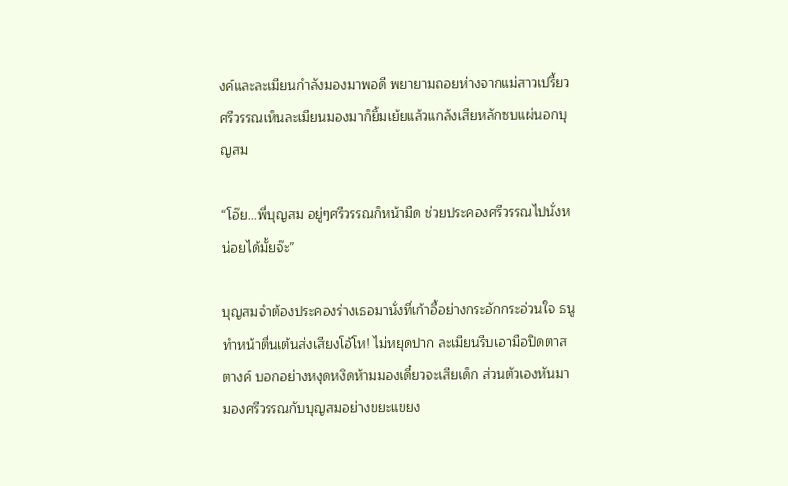งค์และละเมียนกำลังมองมาพอดี พยายามถอยห่างจากแม่สาวเปรี้ยว ศรีวรรณเห็นละเมียนมองมาก็ยิ้มเย้ยแล้วแกล้งเสียหลักซบแผ่นอกบุญสม

“โอ๊ย...พี่บุญสม อยู่ๆศรีวรรณก็หน้ามืด ช่วยประคองศรีวรรณไปนั่งหน่อยได้มั้ยจ๊ะ”

บุญสมจำต้องประคองร่างเธอมานั่งที่เก้าอี้อย่างกระอักกระอ่วนใจ ธนูทำหน้าตื่นเต้นส่งเสียงโอ้โห! ไม่หยุดปาก ละเมียนรีบเอามือปิดตาสตางค์ บอกอย่างหงุดหงิดห้ามมองเดี๋ยวจะเสียเด็ก ส่วนตัวเองหันมามองศรีวรรณกับบุญสมอย่างขยะแขยง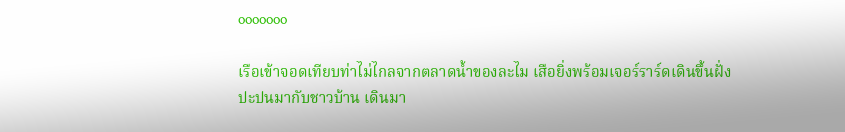ooooooo

เรือเข้าจอดเทียบท่าไม่ไกลจากตลาดน้ำของละไม เสือยิ่งพร้อมเจอร์ราร์ดเดินขึ้นฝั่งปะปนมากับชาวบ้าน เดินมา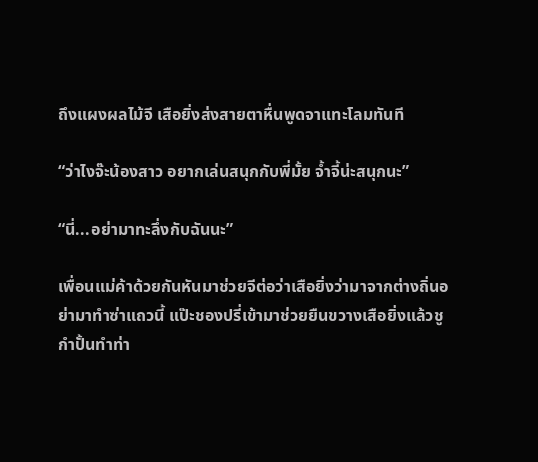ถึงแผงผลไม้จี เสือยิ่งส่งสายตาหื่นพูดจาแทะโลมทันที

“ว่าไงจ๊ะน้องสาว อยากเล่นสนุกกับพี่มั้ย จ้ำจี้น่ะสนุกนะ”

“นี่...อย่ามาทะลึ่งกับฉันนะ”

เพื่อนแม่ค้าด้วยกันหันมาช่วยจีต่อว่าเสือยิ่งว่ามาจากต่างถิ่นอย่ามาทำซ่าแถวนี้ แป๊ะชองปรี่เข้ามาช่วยยืนขวางเสือยิ่งแล้วชูกำปั้นทำท่า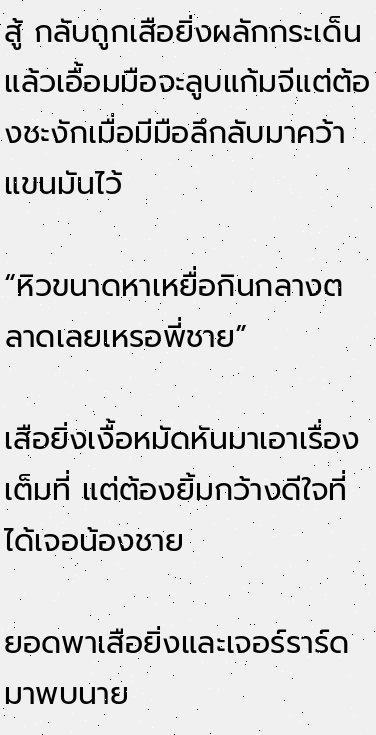สู้ กลับถูกเสือยิ่งผลักกระเด็น แล้วเอื้อมมือจะลูบแก้มจีแต่ต้องชะงักเมื่อมีมือลึกลับมาคว้าแขนมันไว้

“หิวขนาดหาเหยื่อกินกลางตลาดเลยเหรอพี่ชาย”

เสือยิ่งเงื้อหมัดหันมาเอาเรื่องเต็มที่ แต่ต้องยิ้มกว้างดีใจที่ได้เจอน้องชาย

ยอดพาเสือยิ่งและเจอร์ราร์ดมาพบนาย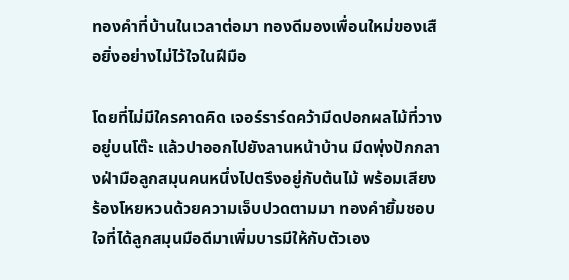ทองคำที่บ้านในเวลาต่อมา ทองดีมองเพื่อนใหม่ของเสือยิ่งอย่างไม่ไว้ใจในฝีมือ

โดยที่ไม่มีใครคาดคิด เจอร์ราร์ดคว้ามีดปอกผลไม้ที่วางอยู่บนโต๊ะ แล้วปาออกไปยังลานหน้าบ้าน มีดพุ่งปักกลางฝ่ามือลูกสมุนคนหนึ่งไปตรึงอยู่กับต้นไม้ พร้อมเสียงร้องโหยหวนด้วยความเจ็บปวดตามมา ทองคำยิ้มชอบใจที่ได้ลูกสมุนมือดีมาเพิ่มบารมีให้กับตัวเอง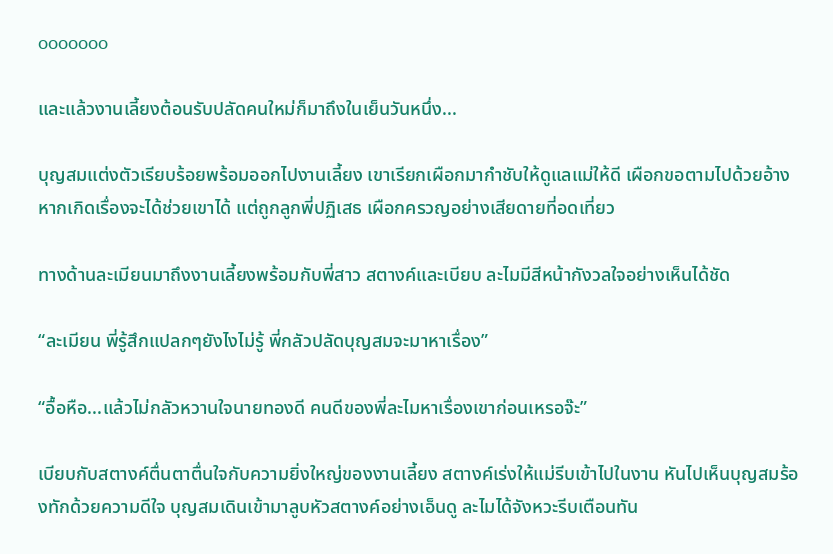ooooooo

และแล้วงานเลี้ยงต้อนรับปลัดคนใหม่ก็มาถึงในเย็นวันหนึ่ง...

บุญสมแต่งตัวเรียบร้อยพร้อมออกไปงานเลี้ยง เขาเรียกเผือกมากำชับให้ดูแลแม่ให้ดี เผือกขอตามไปด้วยอ้างหากเกิดเรื่องจะได้ช่วยเขาได้ แต่ถูกลูกพี่ปฏิเสธ เผือกครวญอย่างเสียดายที่อดเที่ยว

ทางด้านละเมียนมาถึงงานเลี้ยงพร้อมกับพี่สาว สตางค์และเบียบ ละไมมีสีหน้ากังวลใจอย่างเห็นได้ชัด

“ละเมียน พี่รู้สึกแปลกๆยังไงไม่รู้ พี่กลัวปลัดบุญสมจะมาหาเรื่อง”

“อื้อหือ...แล้วไม่กลัวหวานใจนายทองดี คนดีของพี่ละไมหาเรื่องเขาก่อนเหรอจ๊ะ”

เบียบกับสตางค์ตื่นตาตื่นใจกับความยิ่งใหญ่ของงานเลี้ยง สตางค์เร่งให้แม่รีบเข้าไปในงาน หันไปเห็นบุญสมร้องทักด้วยความดีใจ บุญสมเดินเข้ามาลูบหัวสตางค์อย่างเอ็นดู ละไมได้จังหวะรีบเตือนทัน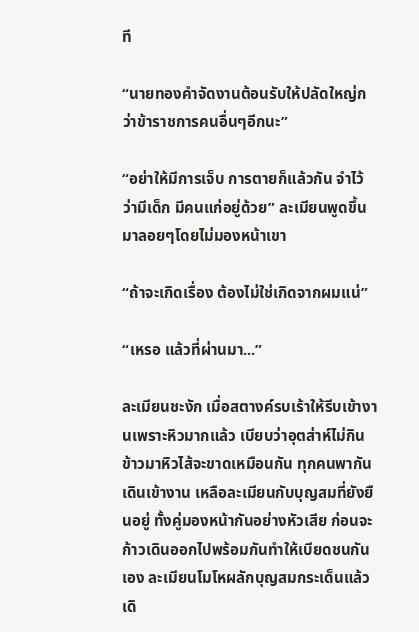ที

“นายทองคำจัดงานต้อนรับให้ปลัดใหญ่กว่าข้าราชการคนอื่นๆอีกนะ”

“อย่าให้มีการเจ็บ การตายก็แล้วกัน จำไว้ว่ามีเด็ก มีคนแก่อยู่ด้วย” ละเมียนพูดขึ้นมาลอยๆโดยไม่มองหน้าเขา

“ถ้าจะเกิดเรื่อง ต้องไม่ใช่เกิดจากผมแน่”

“เหรอ แล้วที่ผ่านมา...”

ละเมียนชะงัก เมื่อสตางค์รบเร้าให้รีบเข้างานเพราะหิวมากแล้ว เบียบว่าอุตส่าห์ไม่กินข้าวมาหิวไส้จะขาดเหมือนกัน ทุกคนพากันเดินเข้างาน เหลือละเมียนกับบุญสมที่ยังยืนอยู่ ทั้งคู่มองหน้ากันอย่างหัวเสีย ก่อนจะก้าวเดินออกไปพร้อมกันทำให้เบียดชนกันเอง ละเมียนโมโหผลักบุญสมกระเด็นแล้วเดิ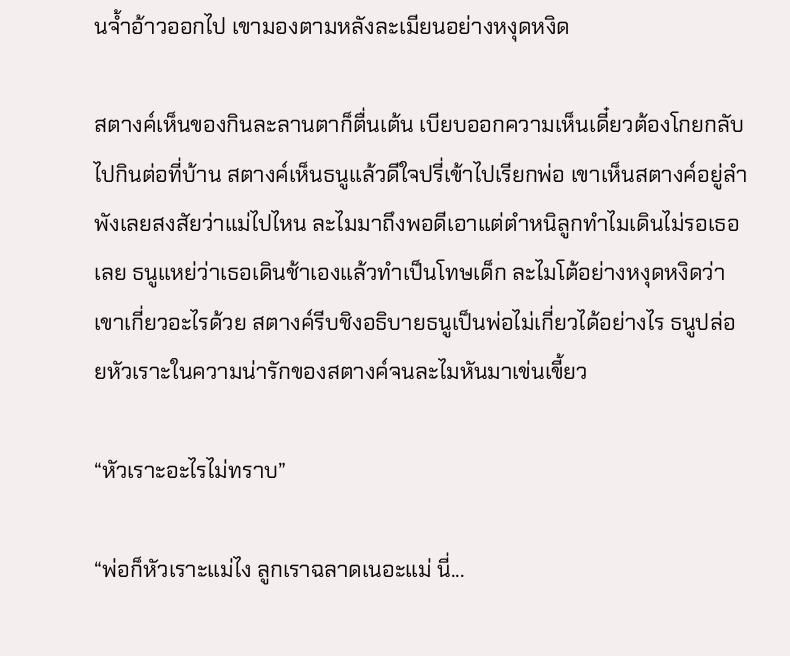นจ้ำอ้าวออกไป เขามองตามหลังละเมียนอย่างหงุดหงิด

สตางค์เห็นของกินละลานตาก็ตื่นเต้น เบียบออกความเห็นเดี๋ยวต้องโกยกลับไปกินต่อที่บ้าน สตางค์เห็นธนูแล้วดีใจปรี่เข้าไปเรียกพ่อ เขาเห็นสตางค์อยู่ลำพังเลยสงสัยว่าแม่ไปไหน ละไมมาถึงพอดีเอาแต่ตำหนิลูกทำไมเดินไม่รอเธอเลย ธนูแหย่ว่าเธอเดินช้าเองแล้วทำเป็นโทษเด็ก ละไมโต้อย่างหงุดหงิดว่าเขาเกี่ยวอะไรด้วย สตางค์รีบชิงอธิบายธนูเป็นพ่อไม่เกี่ยวได้อย่างไร ธนูปล่อยหัวเราะในความน่ารักของสตางค์จนละไมหันมาเข่นเขี้ยว

“หัวเราะอะไรไม่ทราบ”

“พ่อก็หัวเราะแม่ไง ลูกเราฉลาดเนอะแม่ นี่...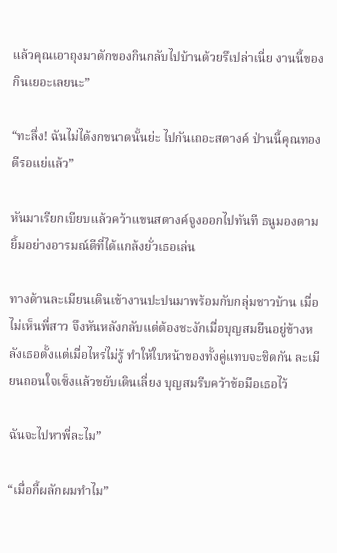แล้วคุณเอาถุงมาตักของกินกลับไปบ้านด้วยรึเปล่าเนี่ย งานนี้ของกินเยอะเลยนะ”

“ทะลึ่ง! ฉันไม่ได้งกขนาดนั้นย่ะ ไปกันเถอะสตางค์ ป่านนี้คุณทองดีรอแย่แล้ว”

หันมาเรียกเบียบแล้วคว้าแขนสตางค์จูงออกไปทันที ธนูมองตามยิ้มอย่างอารมณ์ดีที่ได้แกล้งยั่วเธอเล่น

ทางด้านละเมียนเดินเข้างานปะปนมาพร้อมกับกลุ่มชาวบ้าน เมื่อไม่เห็นพี่สาว จึงหันหลังกลับแต่ต้องชะงักเมื่อบุญสมยืนอยู่ข้างหลังเธอตั้งแต่เมื่อไหร่ไม่รู้ ทำให้ใบหน้าของทั้งคู่แทบจะชิดกัน ละเมียนถอนใจเซ็งแล้วขยับเดินเลี่ยง บุญสมรีบคว้าข้อมือเธอไว้

ฉันจะไปหาพี่ละไม”

“เมื่อกี้ผลักผมทำไม”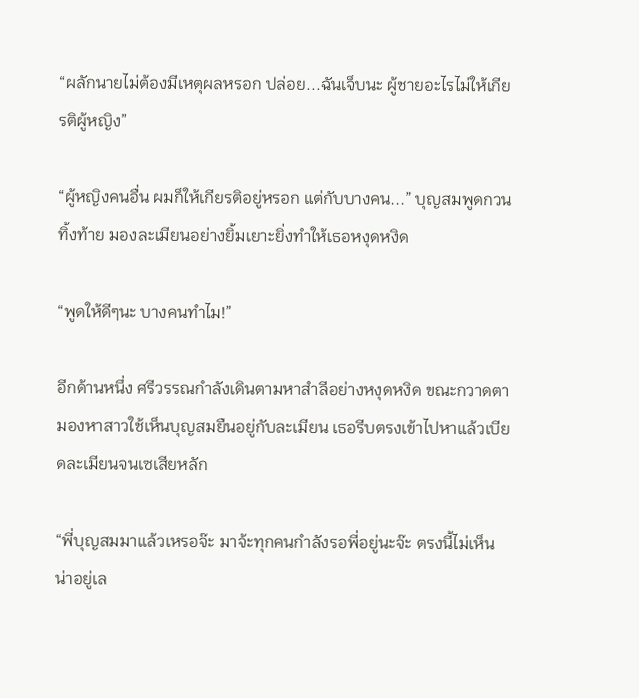“ผลักนายไม่ต้องมีเหตุผลหรอก ปล่อย...ฉันเจ็บนะ ผู้ชายอะไรไม่ให้เกียรติผู้หญิง”

“ผู้หญิงคนอื่น ผมก็ให้เกียรติอยู่หรอก แต่กับบางคน...” บุญสมพูดกวนทิ้งท้าย มองละเมียนอย่างยิ้มเยาะยิ่งทำให้เธอหงุดหงิด

“พูดให้ดีๆนะ บางคนทำไม!”

อีกด้านหนึ่ง ศรีวรรณกำลังเดินตามหาสำลีอย่างหงุดหงิด ขณะกวาดตามองหาสาวใช้เห็นบุญสมยืนอยู่กับละเมียน เธอรีบตรงเข้าไปหาแล้วเบียดละเมียนจนเซเสียหลัก

“พี่บุญสมมาแล้วเหรอจ๊ะ มาจ้ะทุกคนกำลังรอพี่อยู่นะจ๊ะ ตรงนี้ไม่เห็นน่าอยู่เล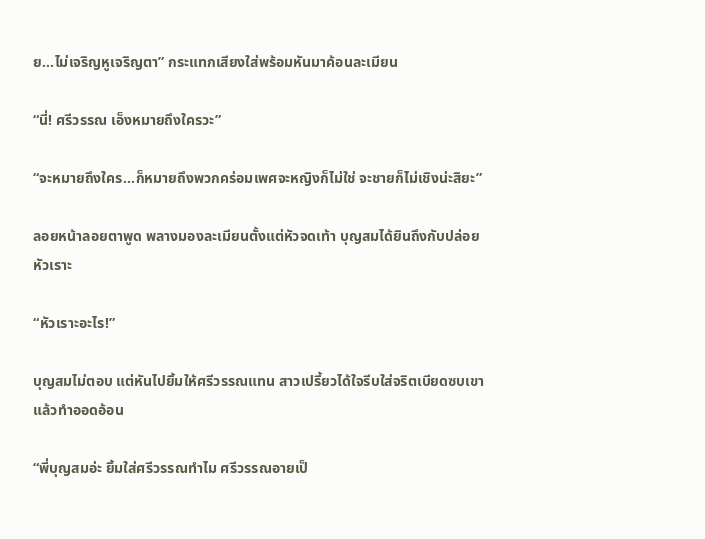ย...ไม่เจริญหูเจริญตา” กระแทกเสียงใส่พร้อมหันมาค้อนละเมียน

“นี่! ศรีวรรณ เอ็งหมายถึงใครวะ”

“จะหมายถึงใคร...ก็หมายถึงพวกคร่อมเพศจะหญิงก็ไม่ใช่ จะชายก็ไม่เชิงน่ะสิยะ”

ลอยหน้าลอยตาพูด พลางมองละเมียนตั้งแต่หัวจดเท้า บุญสมได้ยินถึงกับปล่อยหัวเราะ

“หัวเราะอะไร!”

บุญสมไม่ตอบ แต่หันไปยิ้มให้ศรีวรรณแทน สาวเปรี้ยวได้ใจรีบใส่จริตเบียดซบเขาแล้วทำออดอ้อน

“พี่บุญสมอ่ะ ยิ้มใส่ศรีวรรณทำไม ศรีวรรณอายเป็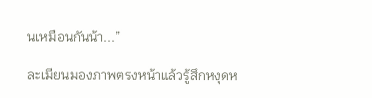นเหมือนกันน้า...”

ละเมียนมองภาพตรงหน้าแล้วรู้สึกหงุดห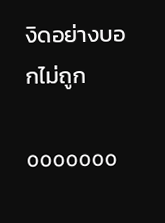งิดอย่างบอกไม่ถูก

ooooooo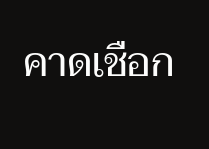คาดเชือก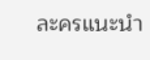ละครแนะนำ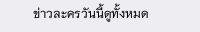ข่าวละครวันนี้ดูทั้งหมด